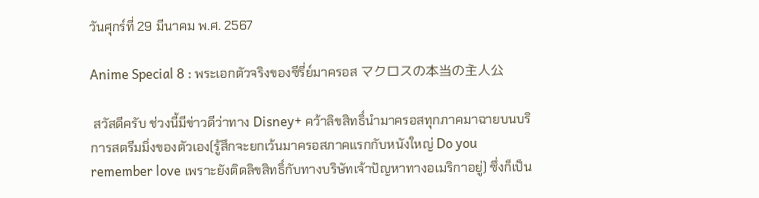วันศุกร์ที่ 29 มีนาคม พ.ศ. 2567

Anime Special 8 : พระเอกตัวจริงของซีรี่ย์มาครอส マクロスの本当の主人公

 สวัสดีครับ ช่วงนี้มีข่าวดีว่าทาง Disney+ คว้าลิขสิทธิ์นำมาครอสทุกภาคมาฉายบนบริการสตรีมมิ่งของตัวเอง(รู้สึกจะยกเว้นมาครอสภาคแรกกับหนังใหญ่ Do you remember love เพราะยังติดลิขสิทธิ์กับทางบริษัทเจ้าปัญหาทางอเมริกาอยู่) ซึ่งก็เป็น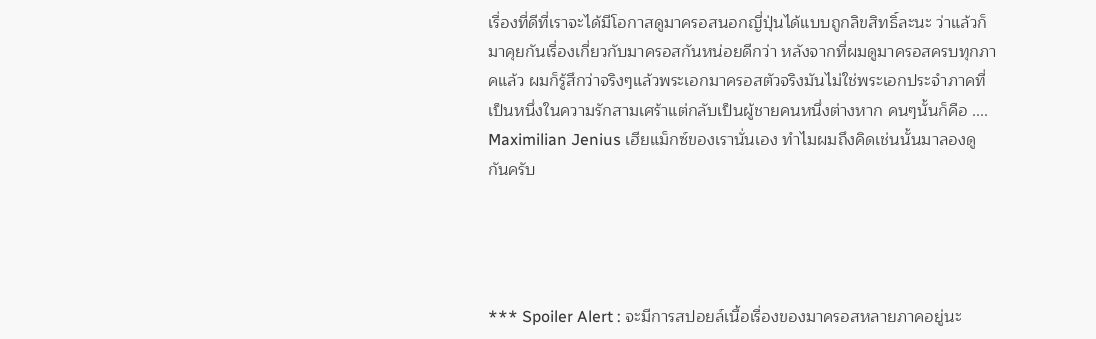เรื่องที่ดีที่เราจะได้มีโอกาสดูมาครอสนอกญี่ปุ่นได้แบบถูกลิขสิทธิ์ละนะ ว่าแล้วก็มาคุยกันเรื่องเกี่ยวกับมาครอสกันหน่อยดีกว่า หลังจากที่ผมดูมาครอสครบทุกภาคแล้ว ผมก็รู้สึกว่าจริงๆแล้วพระเอกมาครอสตัวจริงมันไม่ใช่พระเอกประจำภาคที่เป็นหนึ่งในความรักสามเศร้าแต่กลับเป็นผู้ชายคนหนึ่งต่างหาก คนๆนั้นก็คือ ....  Maximilian Jenius เฮียแม็กซ์ของเรานั่นเอง ทำไมผมถึงคิดเช่นนั้นมาลองดูกันครับ




*** Spoiler Alert : จะมีการสปอยล์เนื้อเรื่องของมาครอสหลายภาคอยู่นะ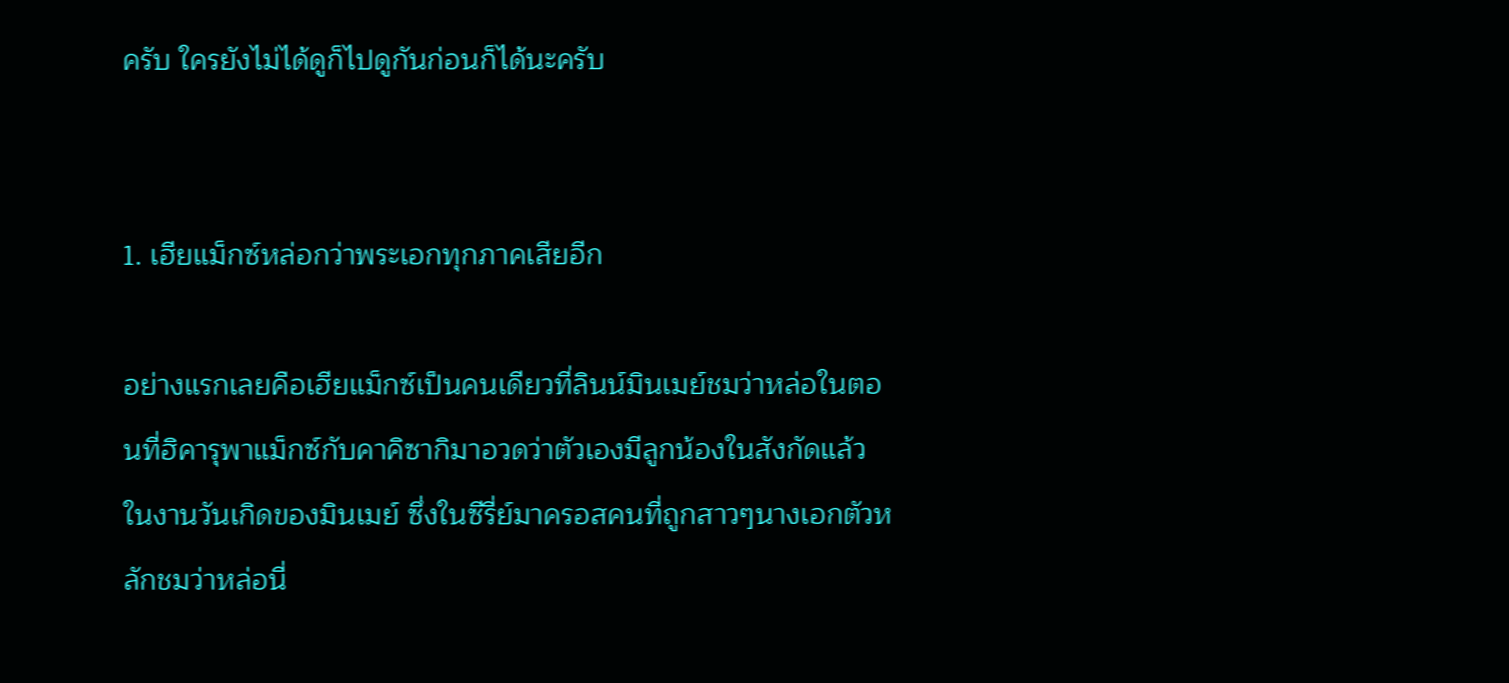ครับ ใครยังไม่ได้ดูก็ไปดูกันก่อนก็ได้นะครับ


1. เฮียแม็กซ์หล่อกว่าพระเอกทุกภาคเสียอีก

อย่างแรกเลยคือเฮียแม็กซ์เป็นคนเดียวที่ลินน์มินเมย์ชมว่าหล่อในตอนที่ฮิคารุพาแม็กซ์กับคาคิซากิมาอวดว่าตัวเองมีลูกน้องในสังกัดแล้วในงานวันเกิดของมินเมย์ ซึ่งในซีรี่ย์มาครอสคนที่ถูกสาวๆนางเอกตัวหลักชมว่าหล่อนี่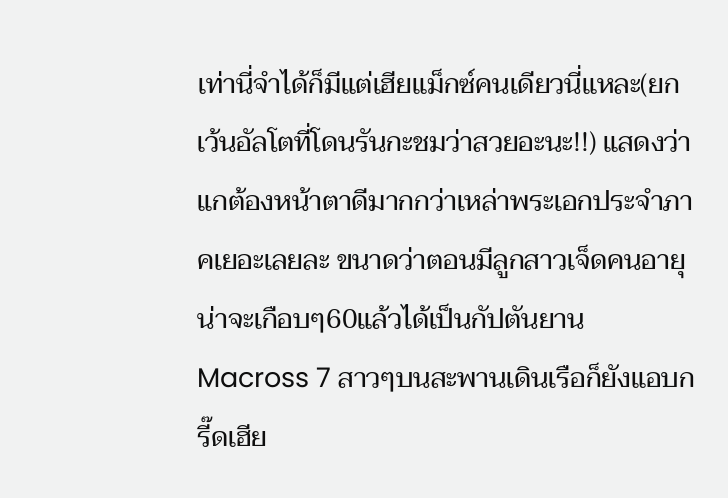เท่านี่จำได้ก็มีแต่เฮียแม็กซ์คนเดียวนี่แหละ(ยกเว้นอัลโตที่โดนรันกะชมว่าสวยอะนะ!!) แสดงว่าแกต้องหน้าตาดีมากกว่าเหล่าพระเอกประจำภาคเยอะเลยละ ขนาดว่าตอนมีลูกสาวเจ็ดคนอายุน่าจะเกือบๆ60แล้วได้เป็นกัปตันยาน Macross 7 สาวๆบนสะพานเดินเรือก็ยังแอบกรี๊ดเฮีย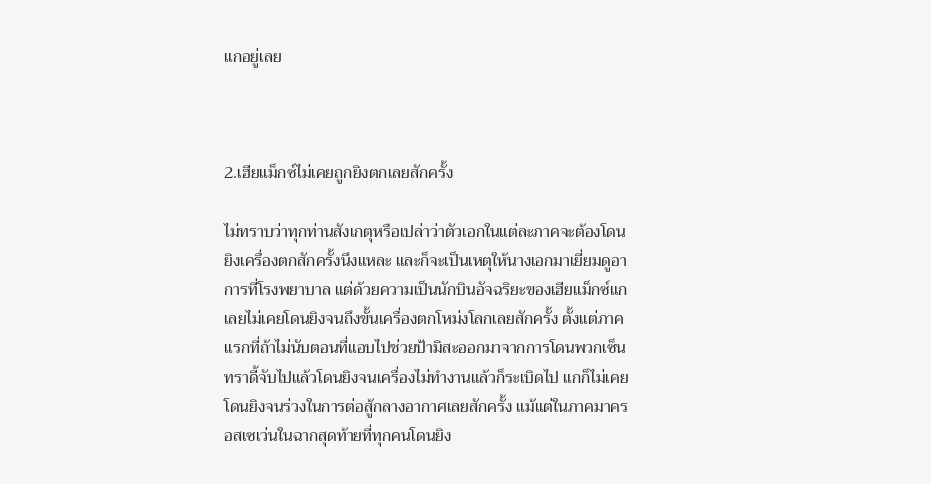แกอยู่เลย



2.เฮียแม็กซ์ไม่เคยถูกยิงตกเลยสักครั้ง

ไม่ทราบว่าทุกท่านสังเกตุหรือเปล่าว่าตัวเอกในแต่ละภาคจะต้องโดนยิงเครื่องตกสักครั้งนึงแหละ และก็จะเป็นเหตุให้นางเอกมาเยี่ยมดูอาการที่โรงพยาบาล แต่ด้วยความเป็นนักบินอัจฉริยะของเฮียแม็กซ์แกเลยไม่เคยโดนยิงจนถึงขั้นเครื่องตกโหม่งโลกเลยสักครั้ง ตั้งแต่ภาคแรกที่ถ้าไม่นับตอนที่แอบไปช่วยป้ามิสะออกมาจากการโดนพวกเซ็นทราดี้จับไปแล้วโดนยิงจนเครื่องไม่ทำงานแล้วก็ระเบิดไป แกก็ไม่เคยโดนยิงจนร่วงในการต่อสู้กลางอากาศเลยสักครั้ง แม้แต่ในภาคมาครอสเซเว่นในฉากสุดท้ายที่ทุกคนโดนยิง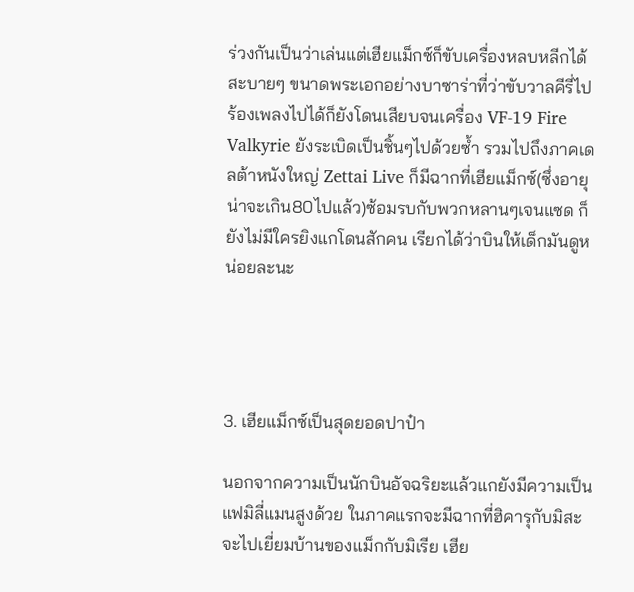ร่วงกันเป็นว่าเล่นแต่เฮียแม็กซ์ก็ขับเครื่องหลบหลีกได้สะบายๆ ขนาดพระเอกอย่างบาซาร่าที่ว่าขับวาลคีรี่ไปร้องเพลงไปได้ก็ยังโดนเสียบจนเครื่อง VF-19 Fire  Valkyrie ยังระเบิดเป็นชิ้นๆไปด้วยซ้ำ รวมไปถึงภาคเดลต้าหนังใหญ่ Zettai Live ก็มีฉากที่เฮียแม็กซ์(ซึ่งอายุน่าจะเกิน80ไปแล้ว)ซ้อมรบกับพวกหลานๆเจนแซด ก็ยังไม่มีใครยิงแกโดนสักคน เรียกได้ว่าบินให้เด็กมันดูหน่อยละนะ




3. เฮียแม็กซ์เป็นสุดยอดปาป๋า

นอกจากความเป็นนักบินอัจฉริยะแล้วแกยังมีความเป็นแฟมิลี่แมนสูงด้วย ในภาคแรกจะมีฉากที่ฮิคารุกับมิสะจะไปเยี่ยมบ้านของแม็กกับมิเรีย เฮีย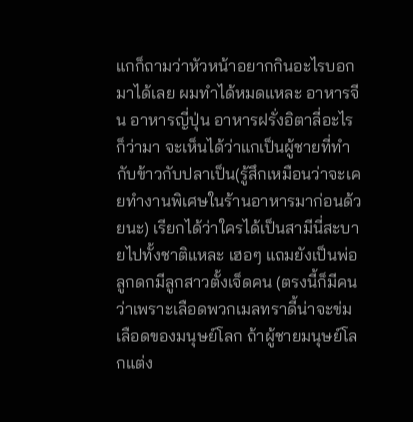แกก็ถามว่าหัวหน้าอยากกินอะไรบอกมาได้เลย ผมทำได้หมดแหละ อาหารจีน อาหารญี่ปุ่น อาหารฝรั่งอิตาลี่อะไรก็ว่ามา จะเห็นได้ว่าแกเป็นผู้ชายที่ทำกับข้าวกับปลาเป็น(รู้สึกเหมือนว่าจะเคยทำงานพิเศษในร้านอาหารมาก่อนด้วยนะ) เรียกได้ว่าใครได้เป็นสามีนี่สะบายไปทั้งชาติแหละ เฮอๆ แถมยังเป็นพ่อลูกดกมีลูกสาวตั้งเจ็ดคน (ตรงนี้ก็มีคนว่าเพราะเลือดพวกเมลทราดี้น่าจะข่มเลือดของมนุษย์โลก ถ้าผู้ชายมนุษย์โลกแต่ง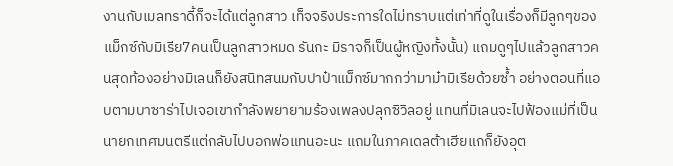งานกับเมลทราดี้ก็จะได้แต่ลูกสาว เท็จจริงประการใดไม่ทราบแต่เท่าที่ดูในเรื่องก็มีลูกๆของแม็กซ์กับมิเรีย7คนเป็นลูกสาวหมด รันกะ มิราจก็เป็นผู้หญิงทั้งนั้น) แถมดูๆไปแล้วลูกสาวคนสุดท้องอย่างมิเลนก็ยังสนิทสนมกับปาป๋าแม็กซ์มากกว่ามาม๋ามิเรียด้วยซ้ำ อย่างตอนที่แอบตามบาซาร่าไปเจอเขากำลังพยายามร้องเพลงปลุกซิวิลอยู่ แทนที่มิเลนจะไปฟ้องแม่ที่เป็นนายกเทศมนตรีแต่กลับไปบอกพ่อแทนอะนะ แถมในภาคเดลต้าเฮียแกก็ยังอุต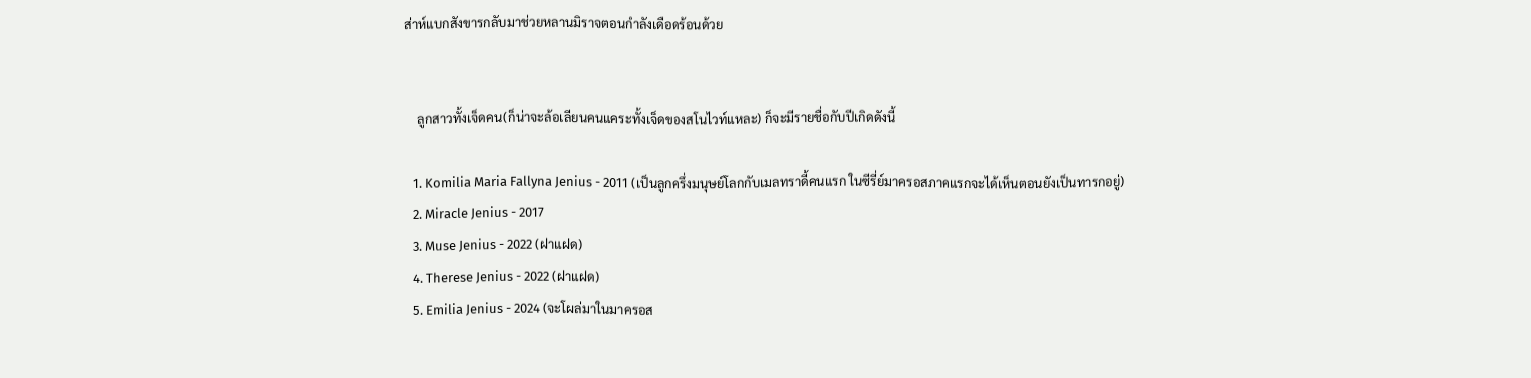ส่าห์แบกสังขารกลับมาช่วยหลานมิราจตอนกำลังเดือดร้อนด้วย


    ลูกสาวทั้งเจ็ดคน(ก็น่าจะล้อเลียนคนแคระทั้งเจ็ดของสโนไวท์แหละ) ก็จะมีรายชื่อกับปีเกิดดังนี้

   1. Komilia Maria Fallyna Jenius - 2011 (เป็นลูกครึ่งมนุษย์โลกกับเมลทราดี้คนแรก ในซีรี่ย์มาครอสภาคแรกจะได้เห็นตอนยังเป็นทารกอยู่)
   2. Miracle Jenius - 2017
   3. Muse Jenius - 2022 (ฝาแฝด)
   4. Therese Jenius - 2022 (ฝาแฝด)
   5. Emilia Jenius - 2024 (จะโผล่มาในมาครอส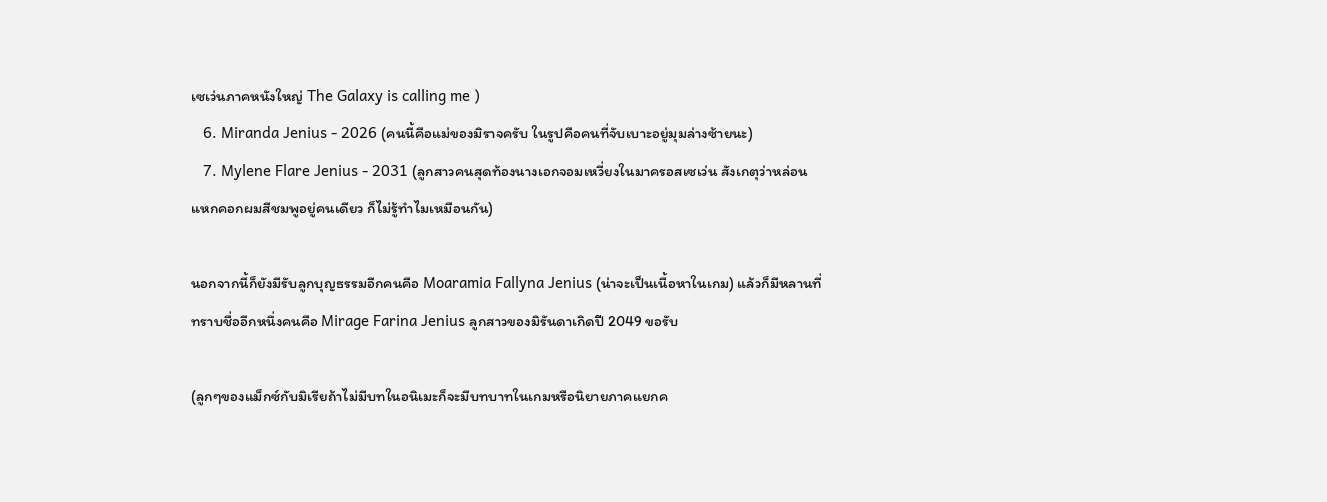เซเว่นภาคหนังใหญ่ The Galaxy is calling me )
   6. Miranda Jenius - 2026 (คนนี้คือแม่ของมิราจครับ ในรูปคือคนที่จับเบาะอยู่มุมล่างซ้ายนะ)
   7. Mylene Flare Jenius - 2031 (ลูกสาวคนสุดท้องนางเอกจอมเหวี่ยงในมาครอสเซเว่น สังเกตุว่าหล่อนแหกคอกผมสีชมพูอยู่คนเดียว ก็ไม่รู้ทำไมเหมือนกัน)

นอกจากนี้ก็ยังมีรับลูกบุญธรรมอีกคนคือ Moaramia Fallyna Jenius (น่าจะเป็นเนื้อหาในเกม) แล้วก็มีหลานที่ทราบชื่ออีกหนึ่งคนคือ Mirage Farina Jenius ลูกสาวของมิรันดาเกิดปี 2049 ขอรับ

(ลูกๆของแม็กซ์กับมิเรียถ้าไม่มีบทในอนิเมะก็จะมีบทบาทในเกมหรือนิยายภาคแยกค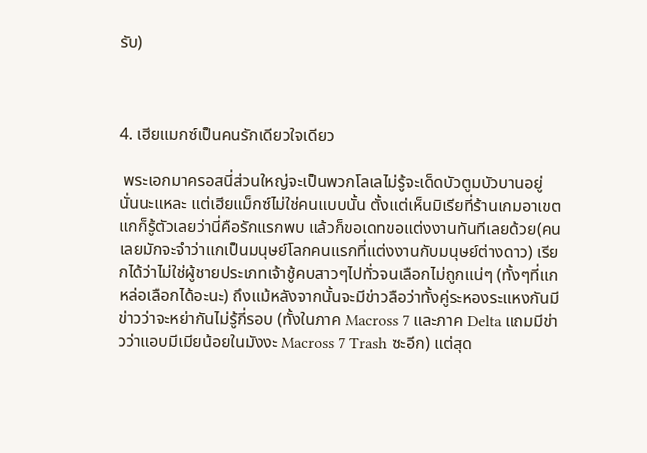รับ)



4. เฮียแมกซ์เป็นคนรักเดียวใจเดียว

 พระเอกมาครอสนี่ส่วนใหญ่จะเป็นพวกโลเลไม่รู้จะเด็ดบัวตูมบัวบานอยู่นั่นนะแหละ แต่เฮียแม็กซ์ไม่ใช่คนแบบนั้น ตั้งแต่เห็นมิเรียที่ร้านเกมอาเขตแกก็รู้ตัวเลยว่านี่คือรักแรกพบ แล้วก็ขอเดทขอแต่งงานทันทีเลยด้วย(คนเลยมักจะจำว่าแกเป็นมนุษย์โลกคนแรกที่แต่งงานกับมนุษย์ต่างดาว) เรียกได้ว่าไม่ใช่ผู้ชายประเภทเจ้าชู้คบสาวๆไปทั่วจนเลือกไม่ถูกแน่ๆ (ทั้งๆที่แกหล่อเลือกได้อะนะ) ถึงแม้หลังจากนั้นจะมีข่าวลือว่าทั้งคู่ระหองระแหงกันมีข่าวว่าจะหย่ากันไม่รู้กี่รอบ (ทั้งในภาค Macross 7 และภาค Delta แถมมีข่าวว่าแอบมีเมียน้อยในมังงะ Macross 7 Trash ซะอีก) แต่สุด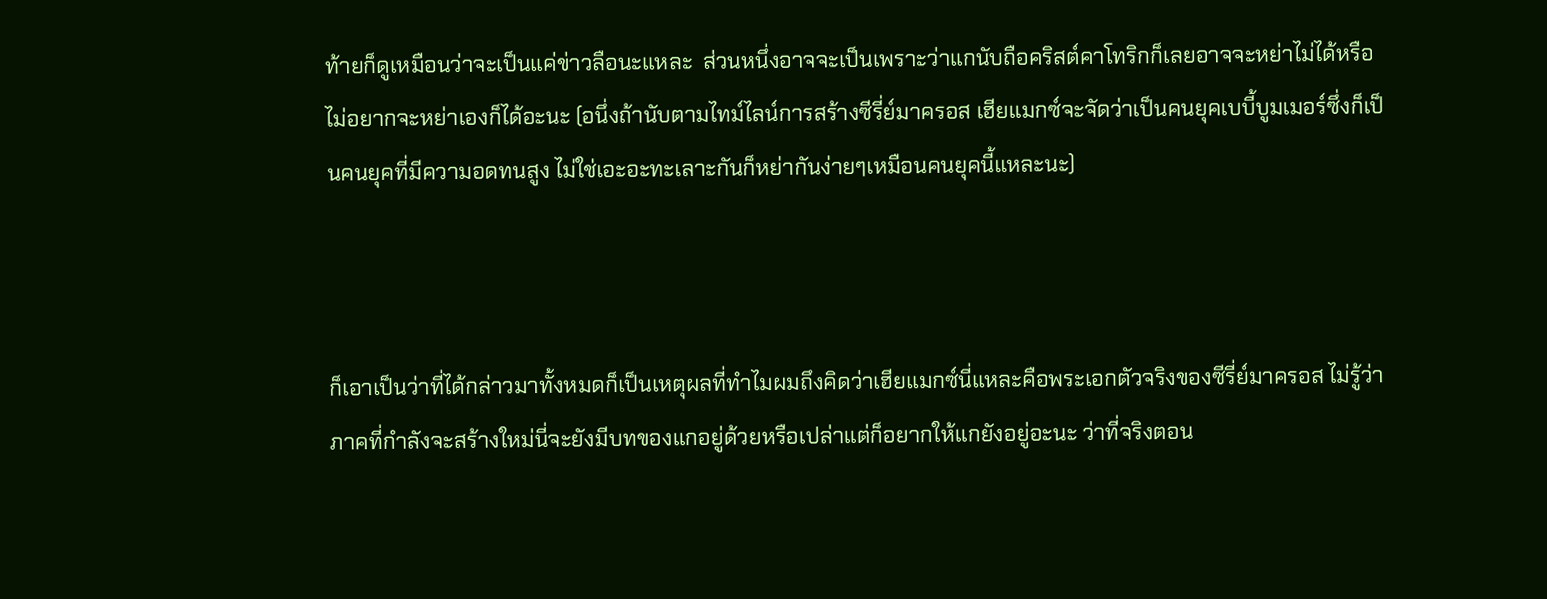ท้ายก็ดูเหมือนว่าจะเป็นแค่ข่าวลือนะแหละ  ส่วนหนึ่งอาจจะเป็นเพราะว่าแกนับถือคริสต์คาโทริกก็เลยอาจจะหย่าไม่ได้หรือไม่อยากจะหย่าเองก็ได้อะนะ (อนึ่งถ้านับตามไทม์ไลน์การสร้างซีรี่ย์มาครอส เฮียแมกซ์จะจัดว่าเป็นคนยุคเบบี้บูมเมอร์ซึ่งก็เป็นคนยุคที่มีความอดทนสูง ไม่ใช่เอะอะทะเลาะกันก็หย่ากันง่ายๆเหมือนคนยุคนี้แหละนะ)



ก็เอาเป็นว่าที่ได้กล่าวมาทั้งหมดก็เป็นเหตุผลที่ทำไมผมถึงคิดว่าเฮียแมกซ์นี่แหละคือพระเอกตัวจริงของซีรี่ย์มาครอส ไม่รู้ว่าภาคที่กำลังจะสร้างใหม่นี่จะยังมีบทของแกอยู่ด้วยหรือเปล่าแต่ก็อยากให้แกยังอยู่อะนะ ว่าที่จริงตอน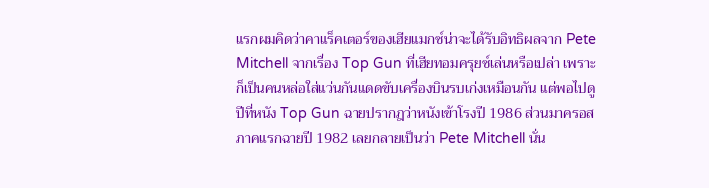แรกผมคิดว่าคาแร็คเตอร์ของเฮียแมกซ์น่าจะได้รับอิทธิผลจาก Pete Mitchell จากเรื่อง Top Gun ที่เฮียทอมครุยซ์เล่นหรือเปล่า เพราะก็เป็นคนหล่อใส่แว่นกันแดดขับเครื่องบินรบเก่งเหมือนกัน แต่พอไปดูปีที่หนัง Top Gun ฉายปรากฎว่าหนังเข้าโรงปี 1986 ส่วนมาครอสภาคแรกฉายปี 1982 เลยกลายเป็นว่า Pete Mitchell นั่น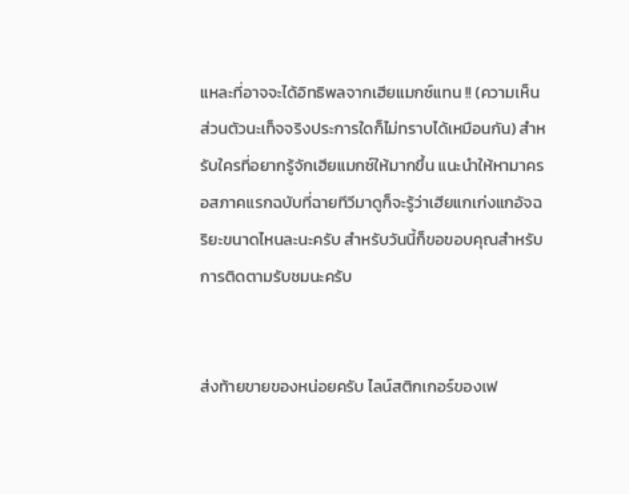แหละที่อาจจะได้อิทธิพลจากเฮียแมกซ์แทน !! (ความเห็นส่วนตัวนะเท็จจริงประการใดก็ไม่ทราบได้เหมือนกัน) สำหรับใครที่อยากรู้จักเฮียแมกซ์ให้มากขึ้น แนะนำให้หามาครอสภาคแรกฉบับที่ฉายทีวีมาดูก็จะรู้ว่าเฮียแกเก่งแกอัจฉริยะขนาดไหนละนะครับ สำหรับวันนี้ก็ขอขอบคุณสำหรับการติดตามรับชมนะครับ


ส่งท้ายขายของหน่อยครับ ไลน์สติกเกอร์ของเฟ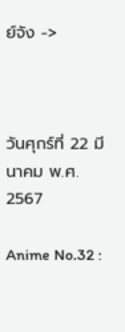ย์จัง ->



วันศุกร์ที่ 22 มีนาคม พ.ศ. 2567

Anime No.32 :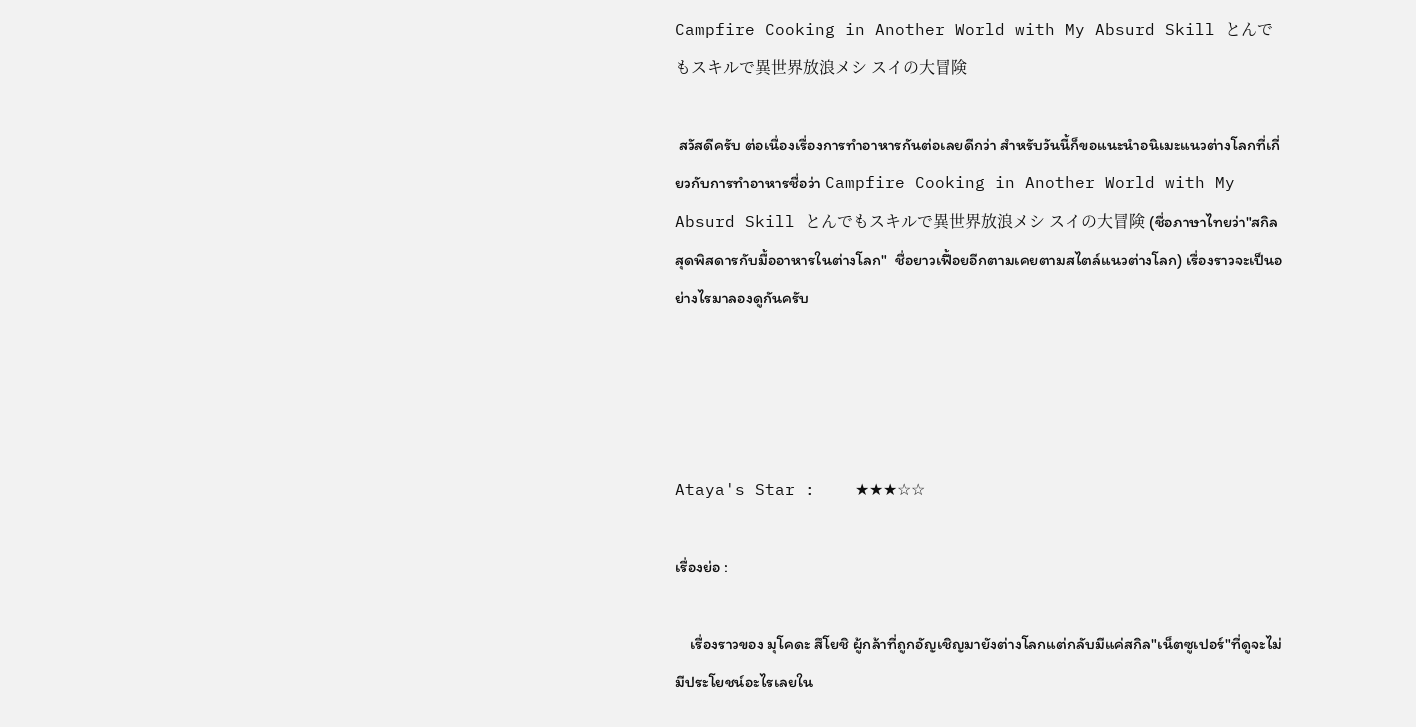Campfire Cooking in Another World with My Absurd Skill とんでもスキルで異世界放浪メシ スイの大冒険

 สวัสดีครับ ต่อเนื่องเรื่องการทำอาหารกันต่อเลยดีกว่า สำหรับวันนี้ก็ขอแนะนำอนิเมะแนวต่างโลกที่เกี่ยวกับการทำอาหารชื่อว่า Campfire Cooking in Another World with My Absurd Skill とんでもスキルで異世界放浪メシ スイの大冒険 (ชื่อภาษาไทยว่า"สกิลสุดพิสดารกับมื้ออาหารในต่างโลก"  ชื่อยาวเฟื้อยอีกตามเคยตามสไตล์แนวต่างโลก) เรื่องราวจะเป็นอย่างไรมาลองดูกันครับ




Ataya's Star :    ★★★☆☆

เรื่องย่อ :

    เรื่องราวของ มุโคดะ สึโยชิ ผู้กล้าที่ถูกอัญเชิญมายังต่างโลกแต่กลับมีแค่สกิล"เน็ตซูเปอร์"ที่ดูจะไม่มีประโยชน์อะไรเลยใน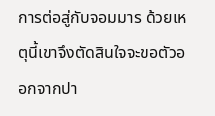การต่อสู่กับจอมมาร ด้วยเหตุนี้เขาจึงตัดสินใจจะขอตัวออกจากปา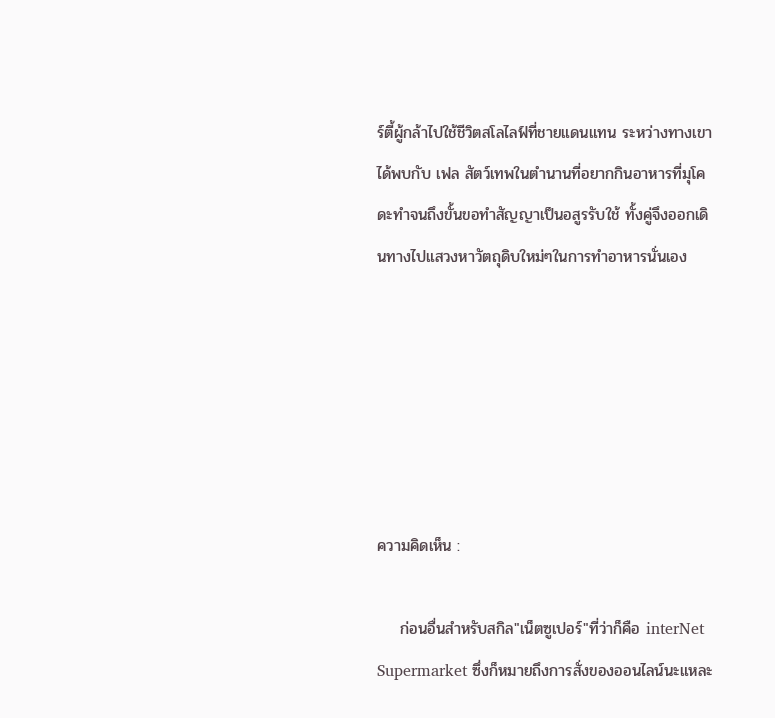ร์ตี้ผู้กล้าไปใช้ชีวิตสโลไลฟ์ที่ชายแดนแทน ระหว่างทางเขาได้พบกับ เฟล สัตว์เทพในตำนานที่อยากกินอาหารที่มุโคดะทำจนถึงขั้นขอทำสัญญาเป็นอสูรรับใช้ ทั้งคู่จึงออกเดินทางไปแสวงหาวัตถุดิบใหม่ๆในการทำอาหารนั่นเอง






ความคิดเห็น :

    ก่อนอื่นสำหรับสกิล"เน็ตซูเปอร์"ที่ว่าก็คือ interNet Supermarket ซึ่งก็หมายถึงการสั่งของออนไลน์นะแหละ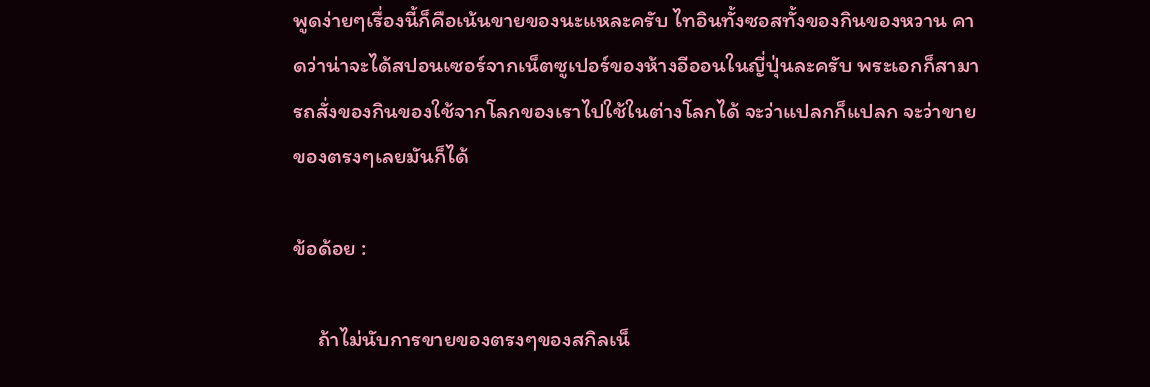พูดง่ายๆเรื่องนี้ก็คือเน้นขายของนะแหละครับ ไทอินทั้งซอสทั้งของกินของหวาน คาดว่าน่าจะได้สปอนเซอร์จากเน็ตซูเปอร์ของห้างอีออนในญี่ปุ่นละครับ พระเอกก็สามารถสั่งของกินของใช้จากโลกของเราไปใช้ในต่างโลกได้ จะว่าแปลกก็แปลก จะว่าขายของตรงๆเลยมันก็ได้

ข้อด้อย :

     ถ้าไม่นับการขายของตรงๆของสกิลเน็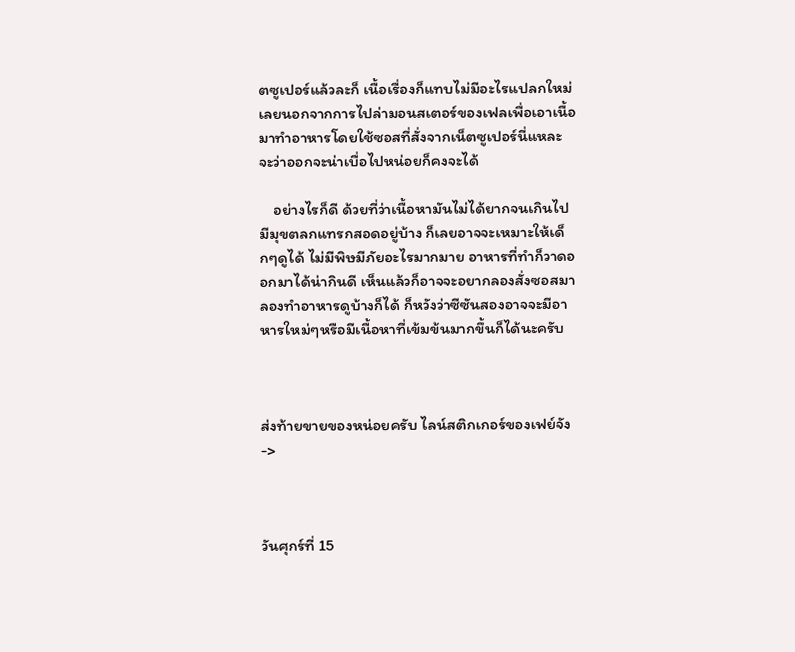ตซูเปอร์แล้วละก็ เนื้อเรื่องก็แทบไม่มีอะไรแปลกใหม่เลยนอกจากการไปล่ามอนสเตอร์ของเฟลเพื่อเอาเนื้อมาทำอาหารโดยใช้ซอสที่สั่งจากเน็ตซูเปอร์นี่แหละ จะว่าออกจะน่าเบื่อไปหน่อยก็คงจะได้

    อย่างไรก็ดี ด้วยที่ว่าเนื้อหามันไม่ได้ยากจนเกินไป มีมุขตลกแทรกสอดอยู่บ้าง ก็เลยอาจจะเหมาะให้เด็กๆดูได้ ไม่มีพิษมีภัยอะไรมากมาย อาหารที่ทำก็วาดออกมาได้น่ากินดี เห็นแล้วก็อาจจะอยากลองสั่งซอสมาลองทำอาหารดูบ้างก็ได้ ก็หวังว่าซีซันสองอาจจะมีอาหารใหม่ๆหรือมีเนื้อหาที่เข้มข้นมากขึ้นก็ได้นะครับ



ส่งท้ายขายของหน่อยครับ ไลน์สติกเกอร์ของเฟย์จัง ->



วันศุกร์ที่ 15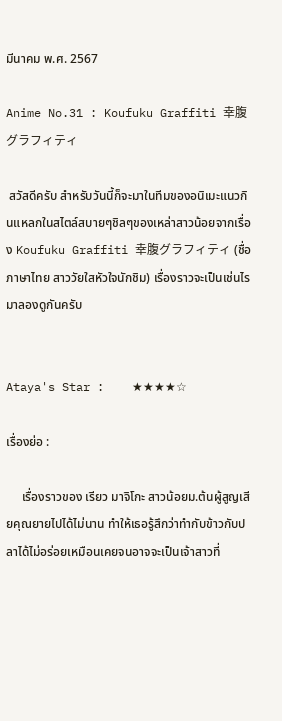มีนาคม พ.ศ. 2567

Anime No.31 : Koufuku Graffiti 幸腹グラフィティ

 สวัสดีครับ สำหรับวันนี้ก็จะมาในทีมของอนิเมะแนวกินแหลกในสไตล์สบายๆชิลๆของเหล่าสาวน้อยจากเรื่อง Koufuku Graffiti 幸腹グラフィティ (ชื่อภาษาไทย สาววัยใสหัวใจนักชิม) เรื่องราวจะเป็นเช่นไรมาลองดูกันครับ


Ataya's Star :    ★★★★☆

เรื่องย่อ :

     เรื่องราวของ เรียว มาจิโกะ สาวน้อยม.ต้นผู้สูญเสียคุณยายไปได้ไม่นาน ทำให้เธอรู้สึกว่าทำกับข้าวกับปลาได้ไม่อร่อยเหมือนเคยจนอาจจะเป็นเจ้าสาวที่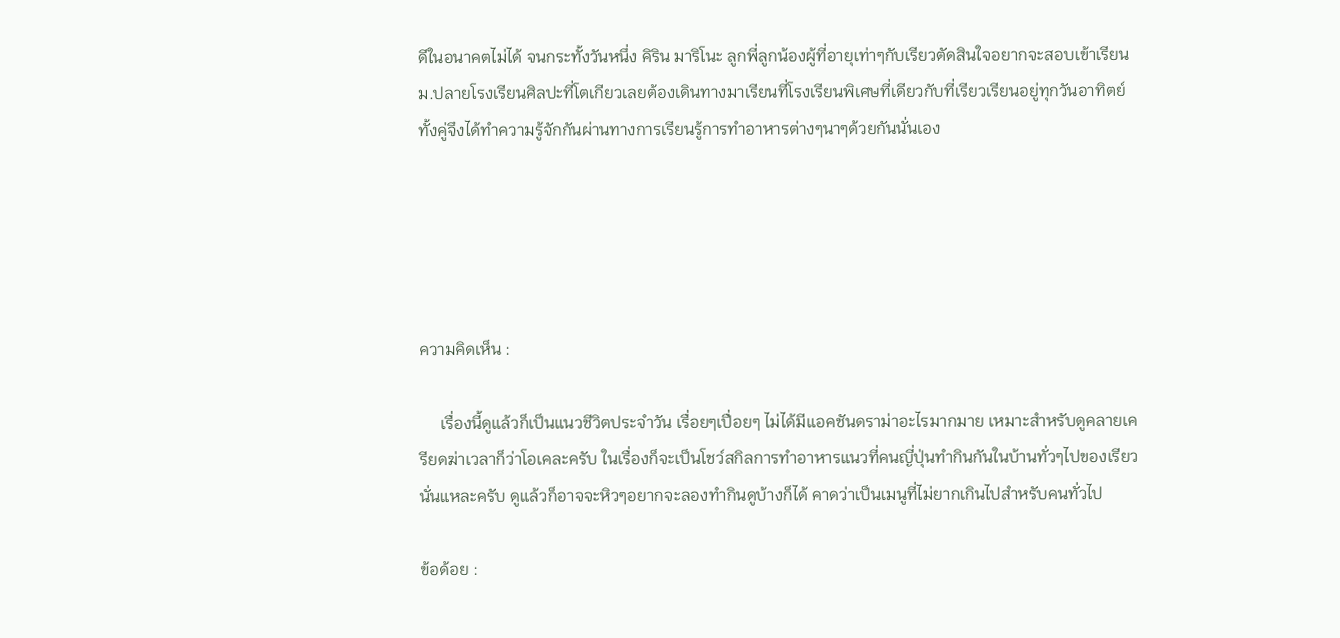ดีในอนาคตไม่ได้ จนกระทั้งวันหนึ่ง คิริน มาริโนะ ลูกพี่ลูกน้องผู้ที่อายุเท่าๆกับเรียวตัดสินใจอยากจะสอบเข้าเรียนม.ปลายโรงเรียนศิลปะที่โตเกียวเลยต้องเดินทางมาเรียนที่โรงเรียนพิเศษที่เดียวกับที่เรียวเรียนอยู่ทุกวันอาทิตย์ ทั้งคู่จึงได้ทำความรู้จักกันผ่านทางการเรียนรู้การทำอาหารต่างๆนาๆด้วยกันนั่นเอง





ความคิดเห็น :

     เรื่องนี้ดูแล้วก็เป็นแนวชีวิตประจำวัน เรื่อยๆเปื่อยๆ ไม่ได้มีแอคชันดราม่าอะไรมากมาย เหมาะสำหรับดูคลายเครียดฆ่าเวลาก็ว่าโอเคละครับ ในเรื่องก็จะเป็นโชว์สกิลการทำอาหารแนวที่คนญี่ปุ่นทำกินกันในบ้านทั่วๆไปของเรียวนั่นแหละครับ ดูแล้วก็อาจจะหิวๆอยากจะลองทำกินดูบ้างก็ได้ คาดว่าเป็นเมนูที่ไม่ยากเกินไปสำหรับคนทั่วไป

ข้อด้อย :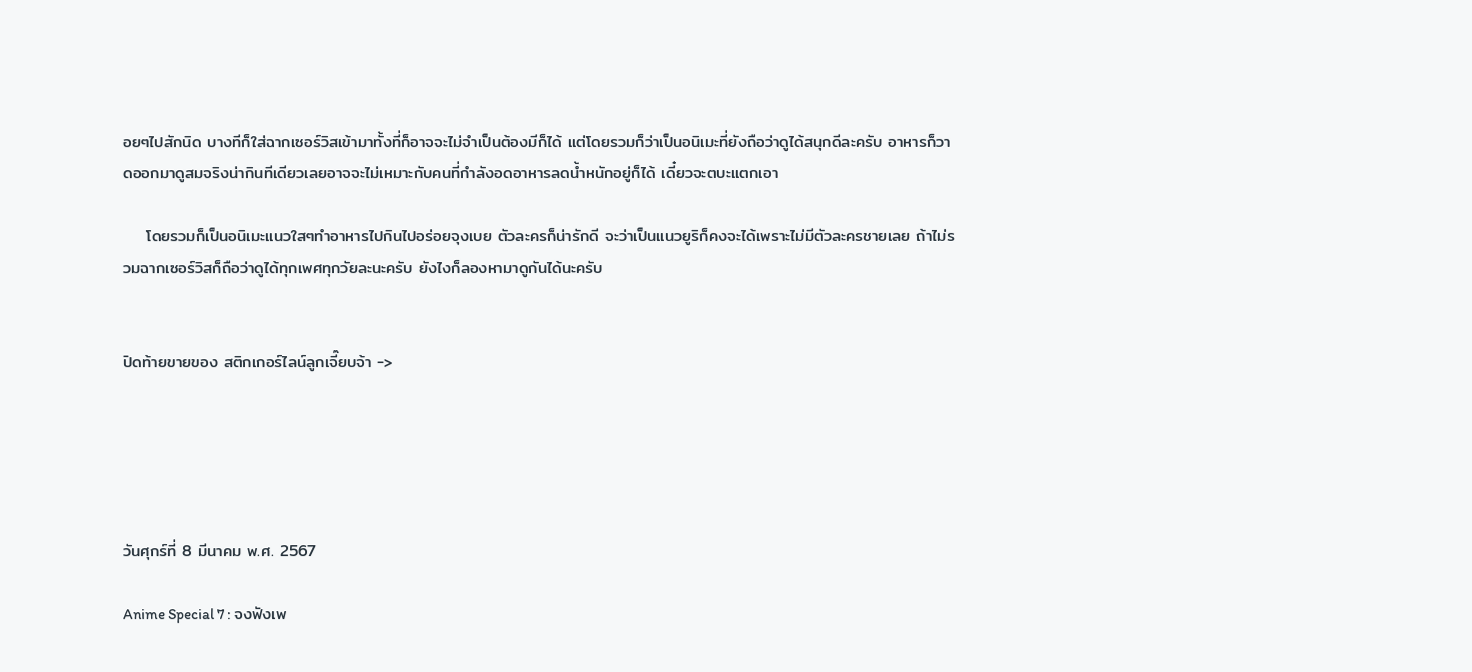อยๆไปสักนิด บางทีก็ใส่ฉากเซอร์วิสเข้ามาทั้งที่ก็อาจจะไม่จำเป็นต้องมีก็ได้ แต่โดยรวมก็ว่าเป็นอนิเมะที่ยังถือว่าดูได้สนุกดีละครับ อาหารก็วาดออกมาดูสมจริงน่ากินทีเดียวเลยอาจจะไม่เหมาะกับคนที่กำลังอดอาหารลดน้ำหนักอยู่ก็ได้ เดี๋ยวจะตบะแตกเอา

    โดยรวมก็เป็นอนิเมะแนวใสๆทำอาหารไปกินไปอร่อยจุงเบย ตัวละครก็น่ารักดี จะว่าเป็นแนวยูริก็คงจะได้เพราะไม่มีตัวละครชายเลย ถ้าไม่รวมฉากเซอร์วิสก็ถือว่าดูได้ทุกเพศทุกวัยละนะครับ ยังไงก็ลองหามาดูกันได้นะครับ


ปิดท้ายขายของ สติกเกอร์ไลน์ลูกเจี๊ยบจ้า ->





วันศุกร์ที่ 8 มีนาคม พ.ศ. 2567

Anime Special 7 : จงฟังเพ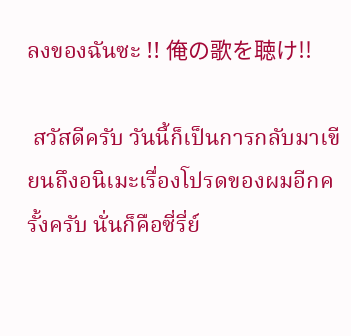ลงของฉันซะ !! 俺の歌を聴け!!

 สวัสดีครับ วันนี้ก็เป็นการกลับมาเขียนถึงอนิเมะเรื่องโปรดของผมอีกครั้งครับ นั่นก็คือซี่รี่ย์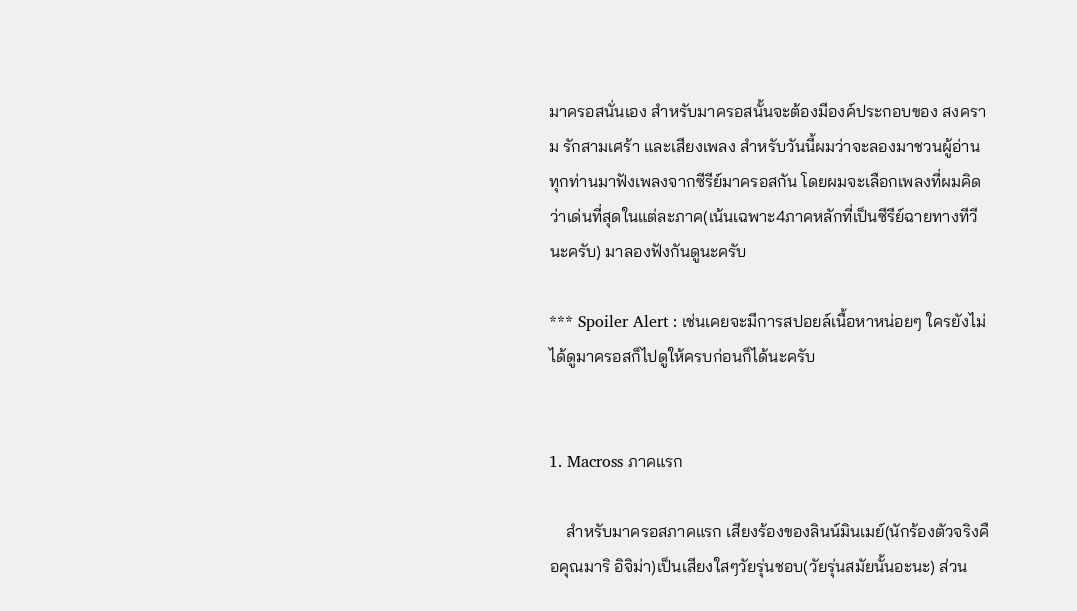มาครอสนั่นเอง สำหรับมาครอสนั้นจะต้องมีองค์ประกอบของ สงคราม รักสามเศร้า และเสียงเพลง สำหรับวันนี้ผมว่าจะลองมาชวนผู้อ่านทุกท่านมาฟังเพลงจากซีรีย์มาครอสกัน โดยผมจะเลือกเพลงที่ผมคิดว่าเด่นที่สุดในแต่ละภาค(เน้นเฉพาะ4ภาคหลักที่เป็นซีรีย์ฉายทางทีวีนะครับ) มาลองฟังกันดูนะครับ

*** Spoiler Alert : เช่นเคยจะมีการสปอยล์เนื้อหาหน่อยๆ ใครยังไม่ได้ดูมาครอสก็ไปดูให้ครบก่อนก็ได้นะครับ


1. Macross ภาคแรก

    สำหรับมาครอสภาคแรก เสียงร้องของลินน์มินเมย์(นักร้องตัวจริงคือคุณมาริ อิจิม่า)เป็นเสียงใสๆวัยรุ่นชอบ(วัยรุ่นสมัยนั้นอะนะ) ส่วน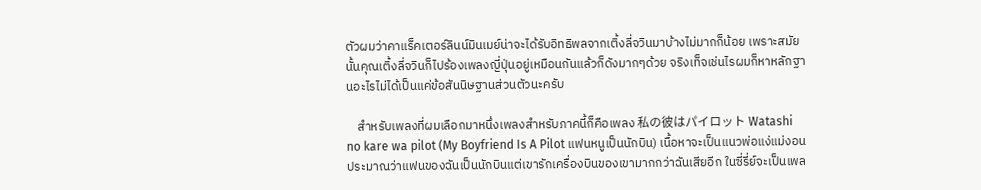ตัวผมว่าคาแร็คเตอร์ลินน์มินเมย์น่าจะได้รับอิทธิพลจากเติ้งลี่จวินมาบ้างไม่มากก็น้อย เพราะสมัยนั้นคุณเติ้งลี่จวินก็ไปร้องเพลงญี่ปุ่นอยู่เหมือนกันแล้วก็ดังมากๆด้วย จริงเท็จเช่นไรผมก็หาหลักฐานอะไรไม่ได้เป็นแค่ข้อสันนิษฐานส่วนตัวนะครับ

    สำหรับเพลงที่ผมเลือกมาหนึ่งเพลงสำหรับภาคนี้ก็คือเพลง 私の彼はパイロット Watashi no kare wa pilot (My Boyfriend Is A Pilot แฟนหนูเป็นนักบิน) เนื้อหาจะเป็นแนวพ่อแง่แม่งอน ประมาณว่าแฟนของฉันเป็นนักบินแต่เขารักเครื่องบินของเขามากกว่าฉันเสียอีก ในซี่รี่ย์จะเป็นเพล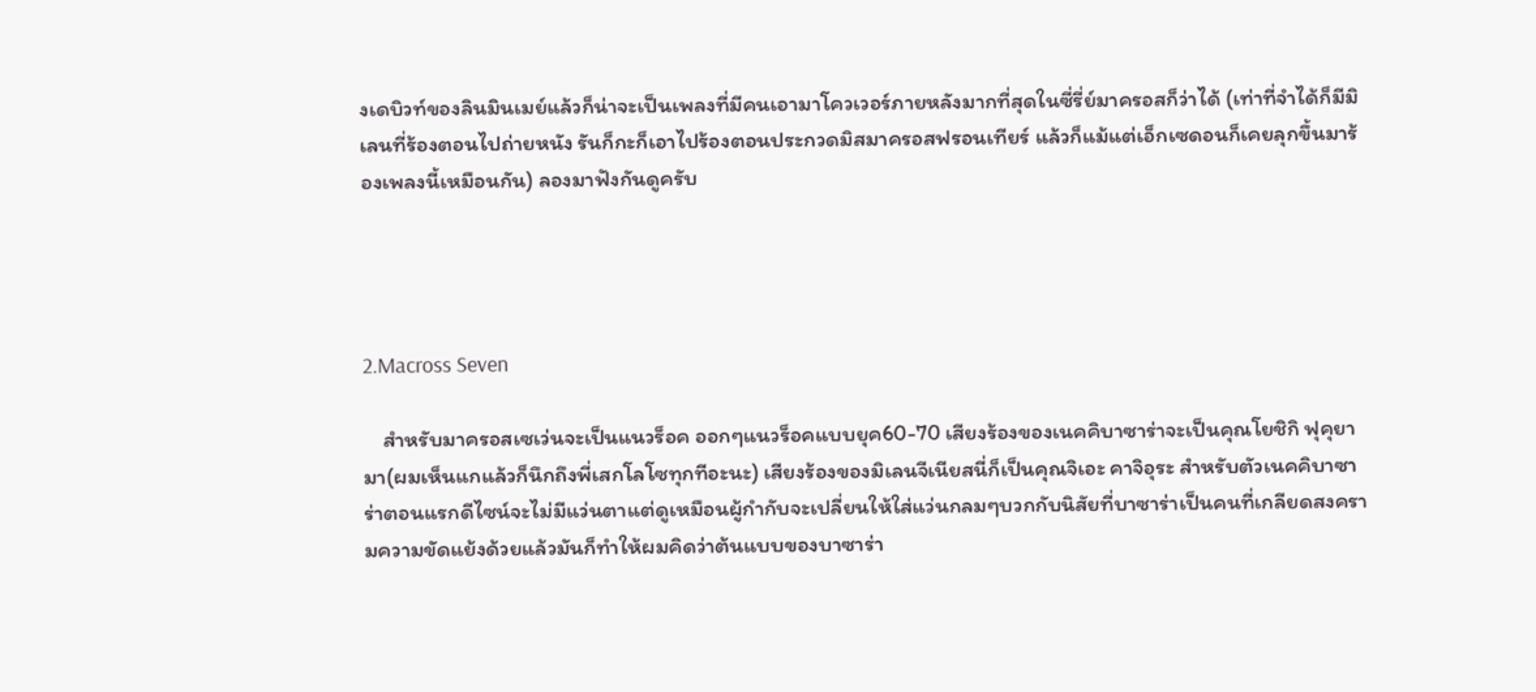งเดบิวท์ของลินมินเมย์แล้วก็น่าจะเป็นเพลงที่มีคนเอามาโควเวอร์ภายหลังมากที่สุดในซี่รี่ย์มาครอสก็ว่าได้ (เท่าที่จำได้ก็มีมิเลนที่ร้องตอนไปถ่ายหนัง รันก็กะก็เอาไปร้องตอนประกวดมิสมาครอสฟรอนเทียร์ แล้วก็แม้แต่เอ็กเซดอนก็เคยลุกขึ้นมาร้องเพลงนี้เหมือนกัน) ลองมาฟังกันดูครับ




2.Macross Seven

    สำหรับมาครอสเซเว่นจะเป็นแนวร็อค ออกๆแนวร็อคแบบยุค60-70 เสียงร้องของเนคคิบาซาร่าจะเป็นคุณโยชิกิ ฟุคุยามา(ผมเห็นแกแล้วก็นึกถึงพี่เสกโลโซทุกทีอะนะ) เสียงร้องของมิเลนจีเนียสนี่ก็เป็นคุณจิเอะ คาจิอุระ สำหรับตัวเนคคิบาซาร่าตอนแรกดีไซน์จะไม่มีแว่นตาแต่ดูเหมือนผู้กำกับจะเปลี่ยนให้ใส่แว่นกลมๆบวกกับนิสัยที่บาซาร่าเป็นคนที่เกลียดสงครามความขัดแย้งด้วยแล้วมันก็ทำให้ผมคิดว่าต้นแบบของบาซาร่า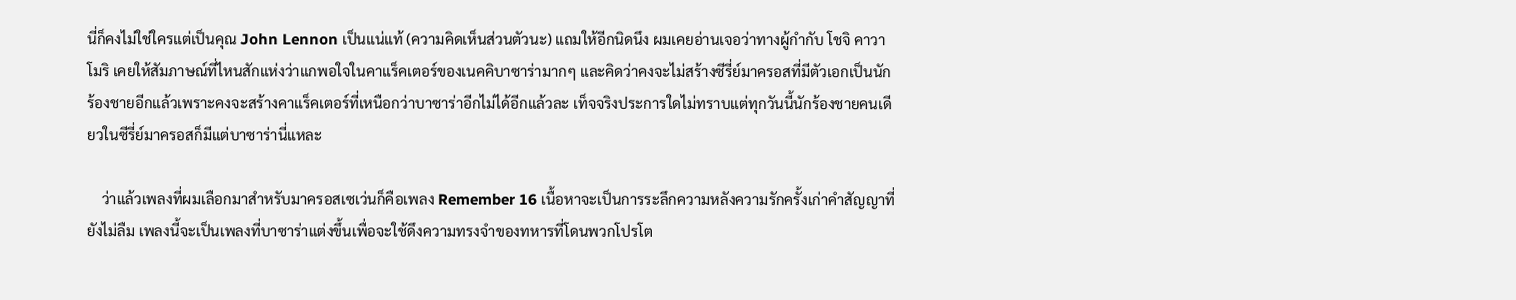นี่ก็คงไม่ใช่ใครแต่เป็นคุณ John Lennon เป็นแน่แท้ (ความคิดเห็นส่วนตัวนะ) แถมให้อีกนิดนึง ผมเคยอ่านเจอว่าทางผู้กำกับ โชจิ คาวาโมริ เคยให้สัมภาษณ์ที่ไหนสักแห่งว่าแกพอใจในคาแร็คเตอร์ของเนคคิบาซาร่ามากๆ และคิดว่าคงจะไม่สร้างซีรี่ย์มาครอสที่มีตัวเอกเป็นนักร้องชายอีกแล้วเพราะคงจะสร้างคาแร็คเตอร์ที่เหนือกว่าบาซาร่าอีกไม่ได้อีกแล้วละ เท็จจริงประการใดไม่ทราบแต่ทุกวันนี้นักร้องชายคนเดียวในซีรี่ย์มาครอสก็มีแต่บาซาร่านี่แหละ

    ว่าแล้วเพลงที่ผมเลือกมาสำหรับมาครอสเซเว่นก็คือเพลง Remember 16 เนื้อหาจะเป็นการระลึกความหลังความรักครั้งเก่าคำสัญญาที่ยังไม่ลืม เพลงนี้จะเป็นเพลงที่บาซาร่าแต่งขึ้นเพื่อจะใช้ดึงความทรงจำของทหารที่โดนพวกโปรโต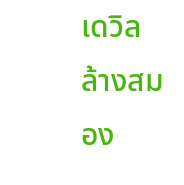เดวิลล้างสมอง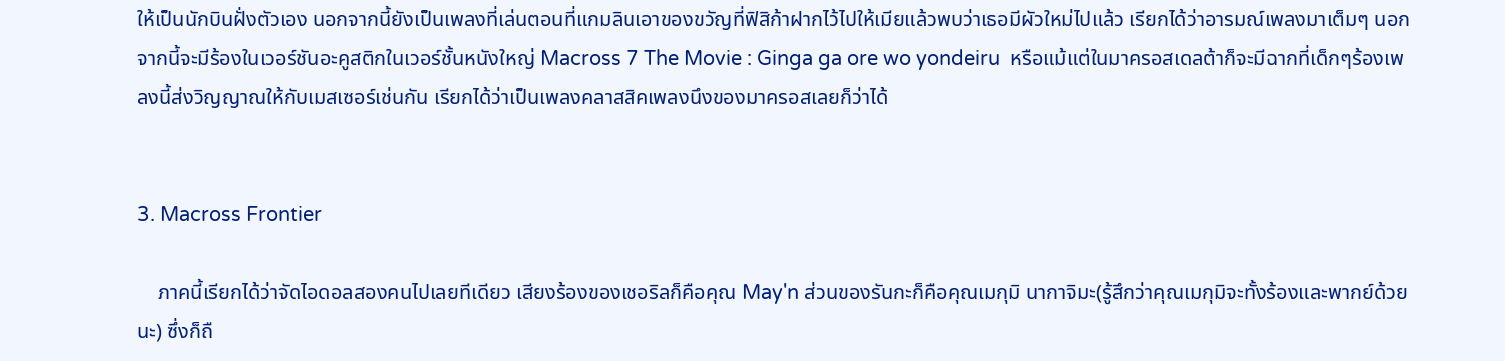ให้เป็นนักบินฝั่งตัวเอง นอกจากนี้ยังเป็นเพลงที่เล่นตอนที่แกมลินเอาของขวัญที่ฟิสิก้าฝากไว้ไปให้เมียแล้วพบว่าเธอมีผัวใหม่ไปแล้ว เรียกได้ว่าอารมณ์เพลงมาเต็มๆ นอกจากนี้จะมีร้องในเวอร์ชันอะคูสติกในเวอร์ชั้นหนังใหญ่ Macross 7 The Movie : Ginga ga ore wo yondeiru  หรือแม้แต่ในมาครอสเดลต้าก็จะมีฉากที่เด็กๆร้องเพลงนี้ส่งวิญญาณให้กับเมสเซอร์เช่นกัน เรียกได้ว่าเป็นเพลงคลาสสิคเพลงนึงของมาครอสเลยก็ว่าได้


3. Macross Frontier

    ภาคนี้เรียกได้ว่าจัดไอดอลสองคนไปเลยทีเดียว เสียงร้องของเชอริลก็คือคุณ May'n ส่วนของรันกะก็คือคุณเมกุมิ นากาจิมะ(รู้สึกว่าคุณเมกุมิจะทั้งร้องและพากย์ด้วยนะ) ซึ่งก็ถื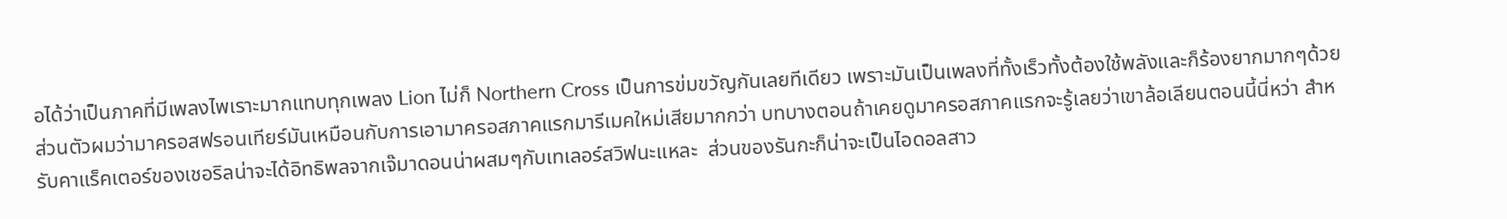อได้ว่าเป็นภาคที่มีเพลงไพเราะมากแทบทุกเพลง Lion ไม่ก็ Northern Cross เป็นการข่มขวัญกันเลยทีเดียว เพราะมันเป็นเพลงที่ทั้งเร็วทั้งต้องใช้พลังและก็ร้องยากมากๆด้วย  ส่วนตัวผมว่ามาครอสฟรอนเทียร์มันเหมือนกับการเอามาครอสภาคแรกมารีเมคใหม่เสียมากกว่า บทบางตอนถ้าเคยดูมาครอสภาคแรกจะรู้เลยว่าเขาล้อเลียนตอนนี้นี่หว่า สำหรับคาแร็คเตอร์ของเชอริลน่าจะได้อิทธิพลจากเจ๊มาดอนน่าผสมๆกับเทเลอร์สวิฟนะแหละ  ส่วนของรันกะก็น่าจะเป็นไอดอลสาว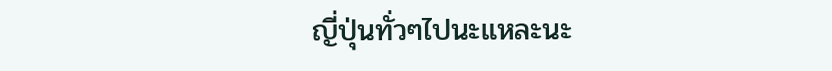ญี่ปุ่นทั่วๆไปนะแหละนะ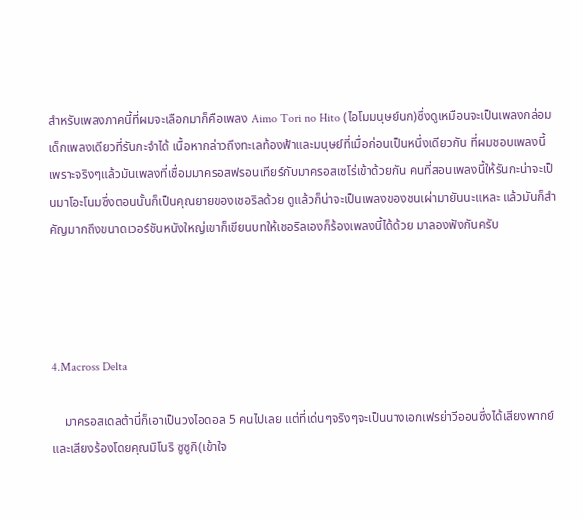สำหรับเพลงภาคนี้ที่ผมจะเลือกมาก็คือเพลง Aimo Tori no Hito (ไอโมมนุษย์นก)ซึ่งดูเหมือนจะเป็นเพลงกล่อมเด็กเพลงเดียวที่รันกะจำได้ เนื้อหากล่าวถึงทะเลท้องฟ้าและมนุษย์ที่เมื่อก่อนเป็นหนึ่งเดียวกัน ที่ผมชอบเพลงนี้เพราะจริงๆแล้วมันเพลงที่เชื่อมมาครอสฟรอนเทียร์กับมาครอสเซโร่เข้าด้วยกัน คนที่สอนเพลงนี้ให้รันกะน่าจะเป็นมาโอะโนมซึ่งตอนนั้นก็เป็นคุณยายของเชอริลด้วย ดูแล้วก็น่าจะเป็นเพลงของชนเผ่ามายันนะแหละ แล้วมันก็สำคัญมากถึงขนาดเวอร์ชันหนังใหญ่เขาก็เขียนบทให้เชอริลเองก็ร้องเพลงนี้ได้ด้วย มาลองฟังกันครับ




4.Macross Delta

    มาครอสเดลต้านี่ก็เอาเป็นวงไอดอล 5 คนไปเลย แต่ที่เด่นๆจริงๆจะเป็นนางเอกเฟรย่าวีออนซึ่งได้เสียงพากย์และเสียงร้องโดยคุณมิโนริ ซูซูกิ(เข้าใจ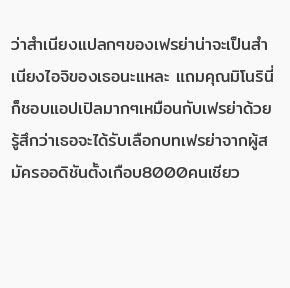ว่าสำเนียงแปลกๆของเฟรย่าน่าจะเป็นสำเนียงไอจิของเธอนะแหละ แถมคุณมิโนรินี่ก็ชอบแอปเปิลมากๆเหมือนกับเฟรย่าด้วย รู้สึกว่าเธอจะได้รับเลือกบทเฟรย่าจากผู้สมัครออดิชันตั้งเกือบ8000คนเชียว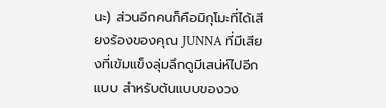นะ) ส่วนอีกคนก็คือมิกุโมะที่ได้เสียงร้องของคุณ JUNNA ที่มีเสียงที่เข้มแข็งลุ่มลึกดูมีเสน่ห์ไปอีกแบบ สำหรับต้นแบบของวง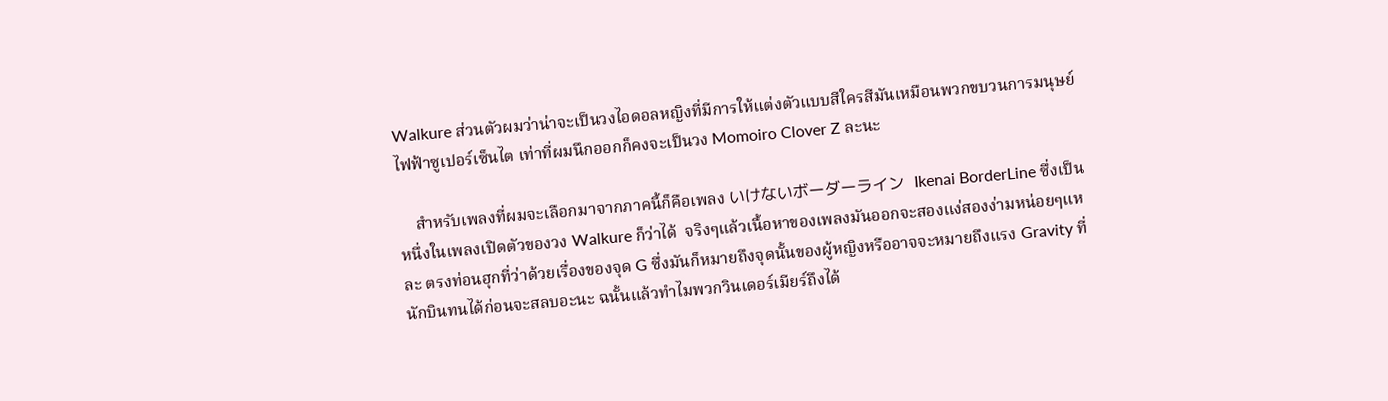Walkure ส่วนตัวผมว่าน่าจะเป็นวงไอดอลหญิงที่มีการให้แต่งตัวแบบสีใครสีมันเหมือนพวกขบวนการมนุษย์ไฟฟ้าซูเปอร์เซ็นไต เท่าที่ผมนึกออกก็คงจะเป็นวง Momoiro Clover Z ละนะ

    สำหรับเพลงที่ผมจะเลือกมาจากภาคนี้ก็คือเพลง いけないボーダーライン  Ikenai BorderLine ซึ่งเป็นหนึ่งในเพลงเปิดตัวของวง Walkure ก็ว่าได้  จริงๆแล้วเนื้อหาของเพลงมันออกจะสองแง่สองง่ามหน่อยๆแหละ ตรงท่อนฮุกที่ว่าด้วยเรื่องของจุด G ซึ่งมันก็หมายถึงจุดนั้นของผู้หญิงหรืออาจจะหมายถึงแรง Gravity ที่นักบินทนได้ก่อนจะสลบอะนะ ฉนั้นแล้วทำไมพวกวินเดอร์เมียร์ถึงได้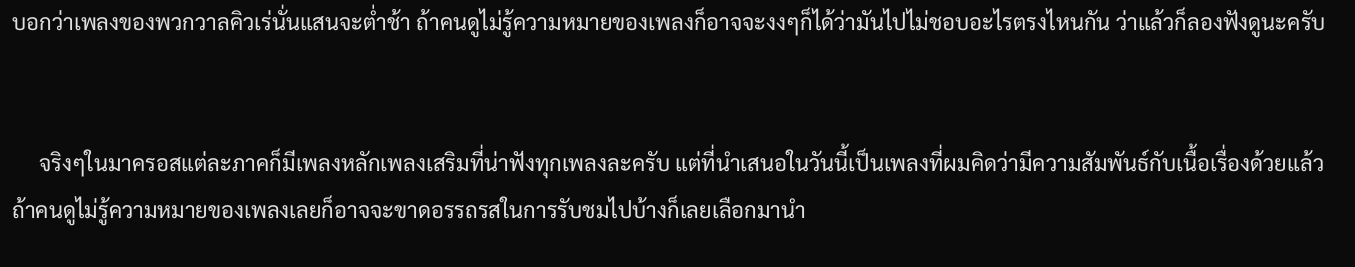บอกว่าเพลงของพวกวาลคิวเร่นั่นแสนจะต่ำช้า ถ้าคนดูไม่รู้ความหมายของเพลงก็อาจจะงงๆก็ได้ว่ามันไปไม่ชอบอะไรตรงไหนกัน ว่าแล้วก็ลองฟังดูนะครับ


     จริงๆในมาครอสแต่ละภาคก็มีเพลงหลักเพลงเสริมที่น่าฟังทุกเพลงละครับ แต่ที่นำเสนอในวันนี้เป็นเพลงที่ผมคิดว่ามีความสัมพันธ์กับเนื้อเรื่องด้วยแล้วถ้าคนดูไม่รู้ความหมายของเพลงเลยก็อาจจะขาดอรรถรสในการรับชมไปบ้างก็เลยเลือกมานำ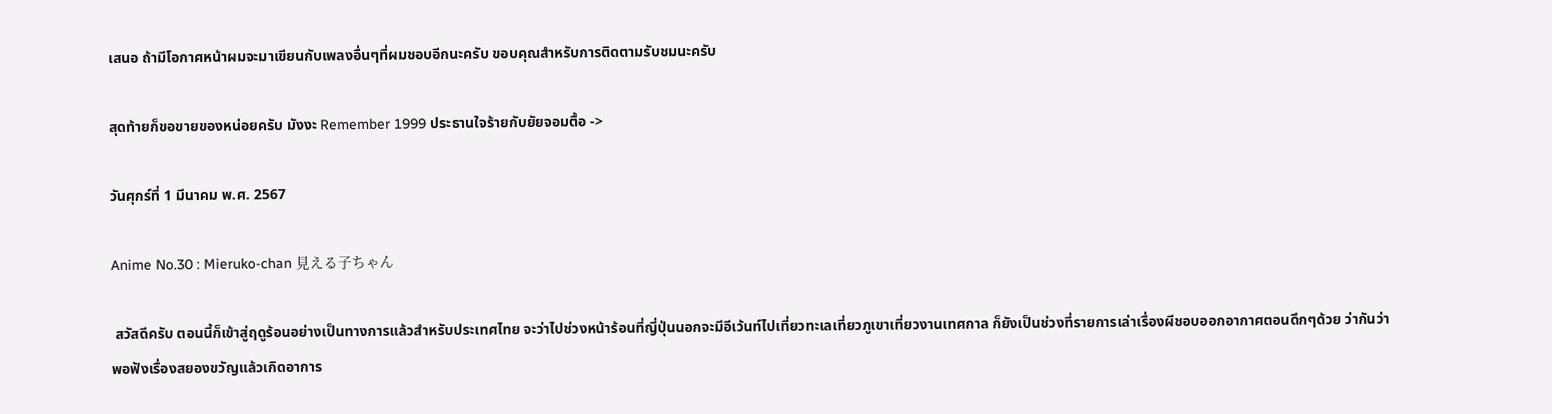เสนอ ถ้ามีโอกาศหน้าผมจะมาเขียนกับเพลงอื่นๆที่ผมชอบอีกนะครับ ขอบคุณสำหรับการติดตามรับชมนะครับ

สุดท้ายก็ขอขายของหน่อยครับ มังงะ Remember 1999 ประธานใจร้ายกับยัยจอมตื้อ ->

วันศุกร์ที่ 1 มีนาคม พ.ศ. 2567

Anime No.30 : Mieruko-chan 見える子ちゃん

 สวัสดีครับ ตอนนี้ก็เข้าสู่ฤดูร้อนอย่างเป็นทางการแล้วสำหรับประเทศไทย จะว่าไปช่วงหน้าร้อนที่ญี่ปุ่นนอกจะมีอีเว้นท์ไปเที่ยวทะเลเที่ยวภูเขาเที่ยวงานเทศกาล ก็ยังเป็นช่วงที่รายการเล่าเรื่องผีชอบออกอากาศตอนดึกๆด้วย ว่ากันว่าพอฟังเรื่องสยองขวัญแล้วเกิดอาการ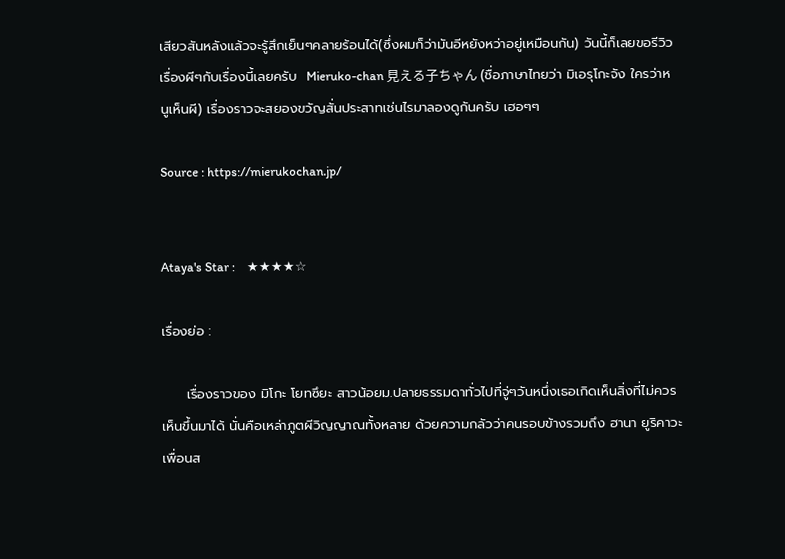เสียวสันหลังแล้วจะรู้สึกเย็นๆคลายร้อนได้(ซึ่งผมก็ว่ามันอีหยังหว่าอยู่เหมือนกัน) วันนี้ก็เลยขอรีวิวเรื่องผีๆกับเรื่องนี้เลยครับ  Mieruko-chan 見える子ちゃん (ชื่อภาษาไทยว่า มิเอรุโกะจัง ใครว่าหนูเห็นผี) เรื่องราวจะสยองขวัญสั่นประสาทเช่นไรมาลองดูกันครับ เฮอๆๆ

Source : https://mierukochan.jp/


Ataya's Star :    ★★★★☆

เรื่องย่อ :

     เรื่องราวของ มิโกะ โยทซึยะ สาวน้อยม.ปลายธรรมดาทั่วไปที่จู่ๆวันหนึ่งเธอเกิดเห็นสิ่งที่ไม่ควรเห็นขึ้นมาได้ นั่นคือเหล่าภูตผีวิญญาณทั้งหลาย ด้วยความกลัวว่าคนรอบข้างรวมถึง ฮานา ยูริคาวะ เพื่อนส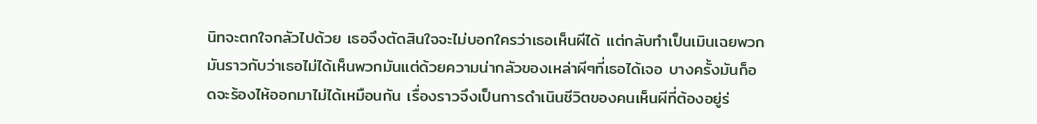นิทจะตกใจกลัวไปด้วย เธอจึงตัดสินใจจะไม่บอกใครว่าเธอเห็นผีได้ แต่กลับทำเป็นเมินเฉยพวกมันราวกับว่าเธอไม่ได้เห็นพวกมันแต่ด้วยความน่ากลัวของเหล่าผีๆที่เธอได้เจอ บางครั้งมันก็อดจะร้องไห้ออกมาไม่ได้เหมือนกัน เรื่องราวจึงเป็นการดำเนินชีวิตของคนเห็นผีที่ต้องอยู่ร่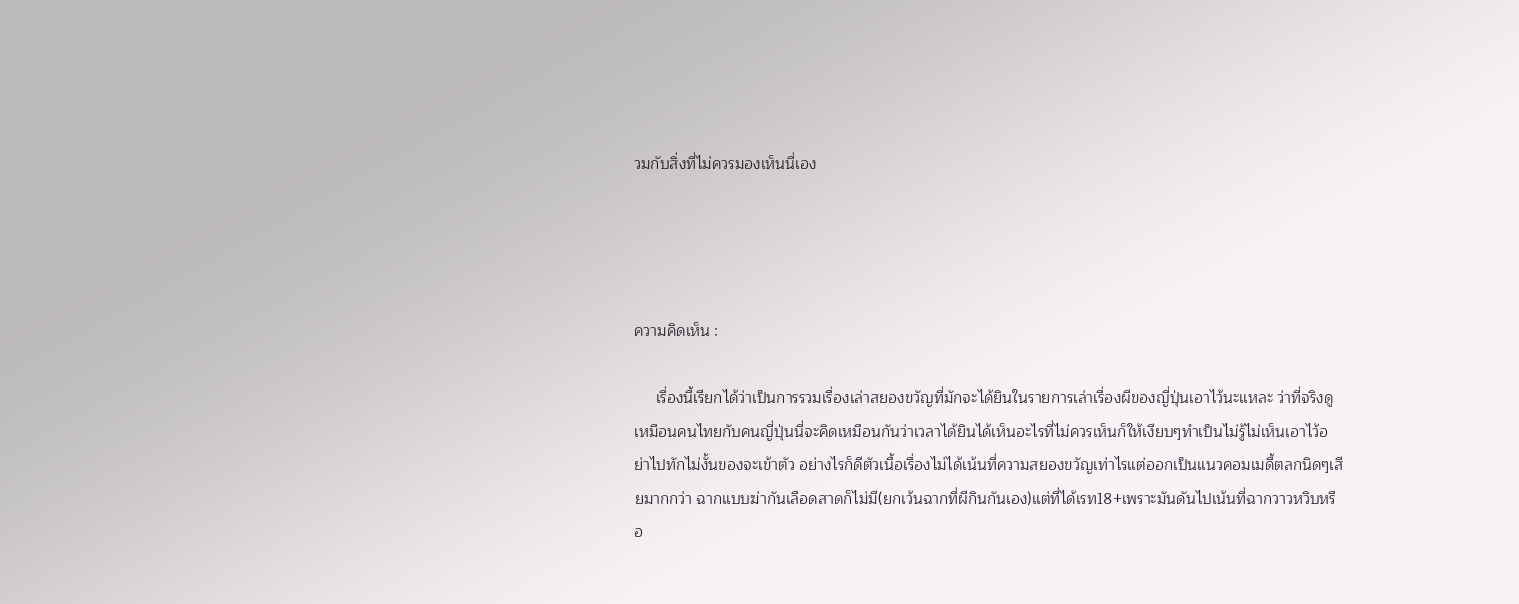วมกับสิ่งที่ไม่ควรมองเห็นนี่เอง




ความคิดเห็น :

     เรื่องนี้เรียกได้ว่าเป็นการรวมเรื่องเล่าสยองขวัญที่มักจะได้ยินในรายการเล่าเรื่องผีของญี่ปุ่นเอาไว้นะแหละ ว่าที่จริงดูเหมือนคนไทยกับคนญี่ปุ่นนี่จะคิดเหมือนกันว่าเวลาได้ยินได้เห็นอะไรที่ไม่ควรเห็นก็ให้เงียบๆทำเป็นไม่รู้ไม่เห็นเอาไว้อย่าไปทักไม่งั้นของจะเข้าตัว อย่างไรก็ดีตัวเนื้อเรื่องไม่ได้เน้นที่ความสยองขวัญเท่าไรแต่ออกเป็นแนวคอมเมดี้ตลกนิดๆเสียมากกว่า ฉากแบบฆ่ากันเลือดสาดก็ไม่มี(ยกเว้นฉากที่ผีกินกันเอง)แต่ที่ได้เรท18+เพราะมันดันไปเน้นที่ฉากวาวหวิบหรือ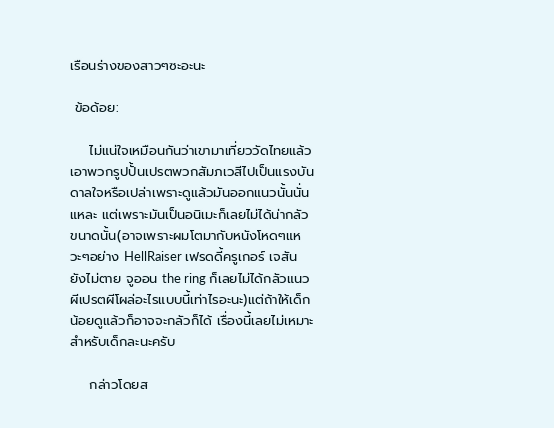เรือนร่างของสาวๆซะอะนะ

 ข้อด้อย:

    ไม่แน่ใจเหมือนกันว่าเขามาเที่ยววัดไทยแล้วเอาพวกรูปปั้นเปรตพวกสัมภเวสีไปเป็นแรงบันดาลใจหรือเปล่าเพราะดูแล้วมันออกแนวนั้นนั่นแหละ แต่เพราะมันเป็นอนิเมะก็เลยไม่ได้น่ากลัวขนาดนั้น(อาจเพราะผมโตมากับหนังโหดๆแหวะๆอย่าง HellRaiser เฟรดดี้ครูเกอร์ เจสันยังไม่ตาย จูออน the ring ก็เลยไม่ได้กลัวแนวผีเปรตผีโผล่อะไรแบบนี้เท่าไรอะนะ)แต่ถ้าให้เด็กน้อยดูแล้วก็อาจจะกลัวก็ได้ เรื่องนี้เลยไม่เหมาะสำหรับเด็กละนะครับ

    กล่าวโดยส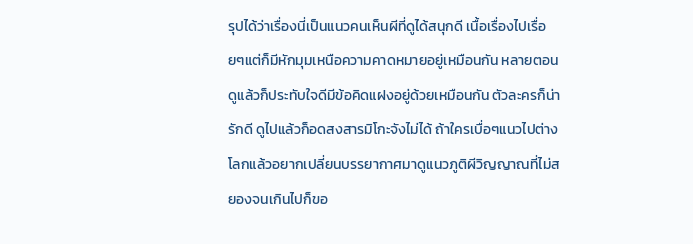รุปได้ว่าเรื่องนี่เป็นแนวคนเห็นผีที่ดูได้สนุกดี เนื้อเรื่องไปเรื่อยๆแต่ก็มีหักมุมเหนือความคาดหมายอยู่เหมือนกัน หลายตอนดูแล้วก็ประทับใจดีมีข้อคิดแฝงอยู่ด้วยเหมือนกัน ตัวละครก็น่ารักดี ดูไปแล้วก็อดสงสารมิโกะจังไม่ได้ ถ้าใครเบื่อๆแนวไปต่างโลกแล้วอยากเปลี่ยนบรรยากาศมาดูแนวภูติผีวิญญาณที่ไม่สยองจนเกินไปก็ขอ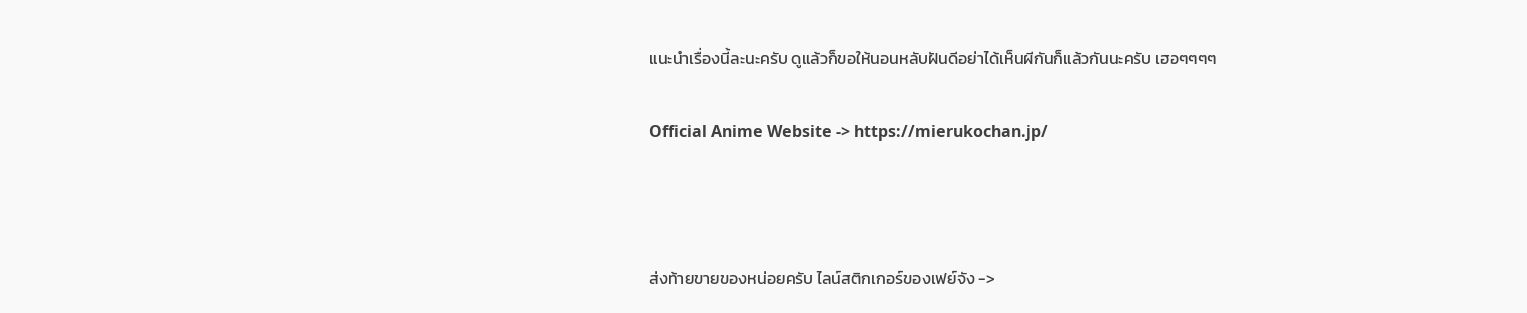แนะนำเรื่องนี้ละนะครับ ดูแล้วก็ขอให้นอนหลับฝันดีอย่าได้เห็นผีกันก็แล้วกันนะครับ เฮอๆๆๆๆ

Official Anime Website -> https://mierukochan.jp/



ส่งท้ายขายของหน่อยครับ ไลน์สติกเกอร์ของเฟย์จัง ->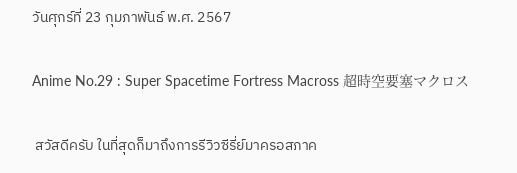วันศุกร์ที่ 23 กุมภาพันธ์ พ.ศ. 2567

Anime No.29 : Super Spacetime Fortress Macross 超時空要塞マクロス

 สวัสดีครับ ในที่สุดก็มาถึงการรีวิวซีรี่ย์มาครอสภาค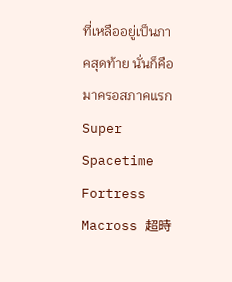ที่เหลืออยู่เป็นภาคสุดท้าย นั่นก็คือมาครอสภาคแรก Super Spacetime Fortress Macross 超時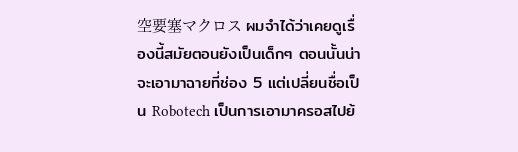空要塞マクロス ผมจำได้ว่าเคยดูเรื่องนี้สมัยตอนยังเป็นเด็กๆ ตอนนั้นน่าจะเอามาฉายที่ช่อง 5 แต่เปลี่ยนชื่อเป็น Robotech เป็นการเอามาครอสไปย้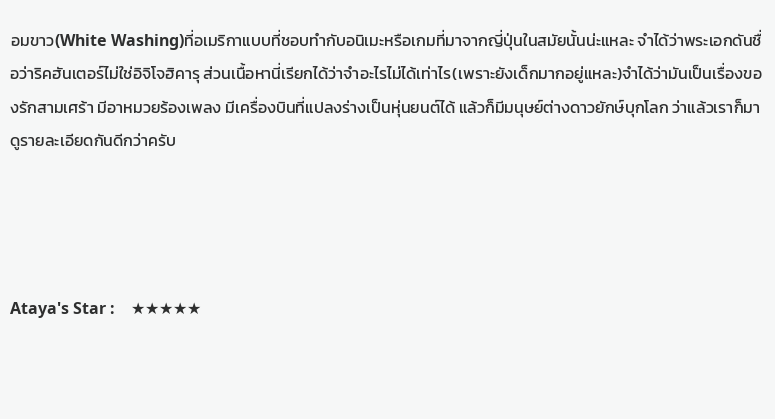อมขาว(White Washing)ที่อเมริกาแบบที่ชอบทำกับอนิเมะหรือเกมที่มาจากญี่ปุ่นในสมัยนั้นน่ะแหละ จำได้ว่าพระเอกดันชื่อว่าริคฮันเตอร์ไม่ใช่อิจิโจฮิคารุ ส่วนเนื้อหานี่เรียกได้ว่าจำอะไรไม่ได้เท่าไร(เพราะยังเด็กมากอยู่แหละ)จำได้ว่ามันเป็นเรื่องของรักสามเศร้า มีอาหมวยร้องเพลง มีเครื่องบินที่แปลงร่างเป็นหุ่นยนต์ได้ แล้วก็มีมนุษย์ต่างดาวยักษ์บุกโลก ว่าแล้วเราก็มาดูรายละเอียดกันดีกว่าครับ




Ataya's Star :    ★★★★★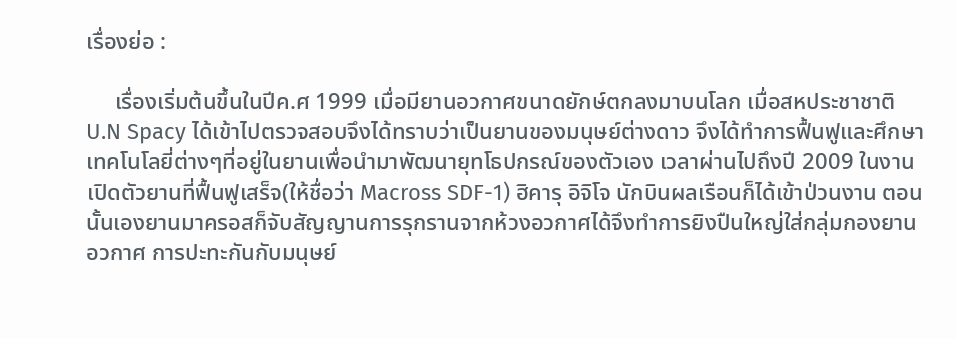เรื่องย่อ :

     เรื่องเริ่มต้นขึ้นในปีค.ศ 1999 เมื่อมียานอวกาศขนาดยักษ์ตกลงมาบนโลก เมื่อสหประชาชาติ U.N Spacy ได้เข้าไปตรวจสอบจึงได้ทราบว่าเป็นยานของมนุษย์ต่างดาว จึงได้ทำการฟื้นฟูและศึกษาเทคโนโลยี่ต่างๆที่อยู่ในยานเพื่อนำมาพัฒนายุทโธปกรณ์ของตัวเอง เวลาผ่านไปถึงปี 2009 ในงานเปิดตัวยานที่ฟื้นฟูเสร็จ(ให้ชื่อว่า Macross SDF-1) ฮิคารุ อิจิโจ นักบินผลเรือนก็ได้เข้าป่วนงาน ตอนนั้นเองยานมาครอสก็จับสัญญานการรุกรานจากห้วงอวกาศได้จึงทำการยิงปืนใหญ่ใส่กลุ่มกองยานอวกาศ การปะทะกันกับมนุษย์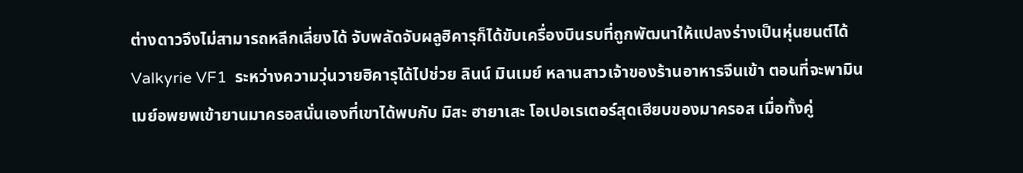ต่างดาวจึงไม่สามารถหลีกเลี่ยงได้ จับพลัดจับผลูฮิคารุก็ได้ขับเครื่องบินรบที่ถูกพัฒนาให้แปลงร่างเป็นหุ่นยนต์ได้ Valkyrie VF1  ระหว่างความวุ่นวายฮิคารุได้ไปช่วย ลินน์ มินเมย์ หลานสาวเจ้าของร้านอาหารจีนเข้า ตอนที่จะพามินเมย์อพยพเข้ายานมาครอสนั่นเองที่เขาได้พบกับ มิสะ ฮายาเสะ โอเปอเรเตอร์สุดเฮียบของมาครอส เมื่อทั้งคู่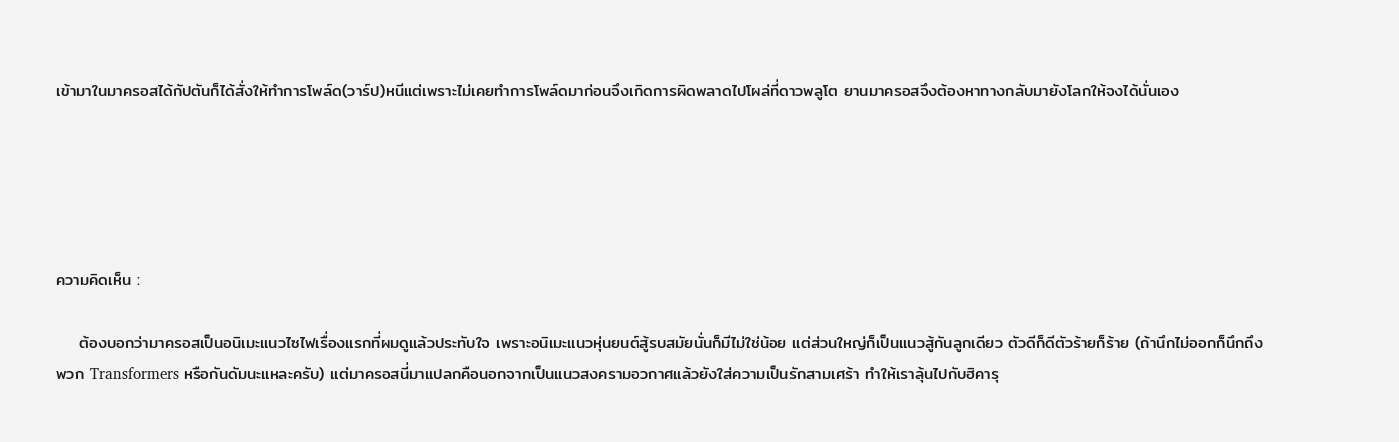เข้ามาในมาครอสได้กัปตันก็ได้สั่งให้ทำการโพล์ด(วาร์ป)หนีแต่เพราะไม่เคยทำการโพล์ดมาก่อนจึงเกิดการผิดพลาดไปโผล่ที่ดาวพลูโต ยานมาครอสจึงต้องหาทางกลับมายังโลกให้จงได้นั่นเอง





ความคิดเห็น :

    ต้องบอกว่ามาครอสเป็นอนิเมะแนวไซไฟเรื่องแรกที่ผมดูแล้วประทับใจ เพราะอนิเมะแนวหุ่นยนต์สู้รบสมัยนั่นก็มีไม่ใช่น้อย แต่ส่วนใหญ่ก็เป็นแนวสู้กันลูกเดียว ตัวดีก็ดีตัวร้ายก็ร้าย (ถ้านึกไม่ออกก็นึกถึงพวก Transformers หรือกันดัมนะแหละครับ) แต่มาครอสนี่มาแปลกคือนอกจากเป็นแนวสงครามอวกาศแล้วยังใส่ความเป็นรักสามเศร้า ทำให้เราลุ้นไปกับฮิคารุ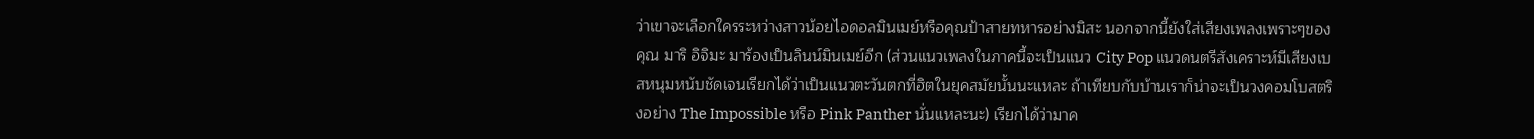ว่าเขาจะเลือกใครระหว่างสาวน้อยไอดอลมินเมย์หรือคุณป้าสายทหารอย่างมิสะ นอกจากนี้ยังใส่เสียงเพลงเพราะๆของคุณ มาริ อิจิมะ มาร้องเป็นลินน์มินเมย์อีก (ส่วนแนวเพลงในภาคนี้จะเป็นแนว City Pop แนวดนตรีสังเคราะห์มีเสียงเบสหนุมหนับชัดเจนเรียกได้ว่าเป็นแนวตะวันตกที่ฮิตในยุคสมัยนั้นนะแหละ ถ้าเทียบกับบ้านเราก็น่าจะเป็นวงคอมโบสตริงอย่าง The Impossible หรือ Pink Panther นั่นแหละนะ) เรียกได้ว่ามาค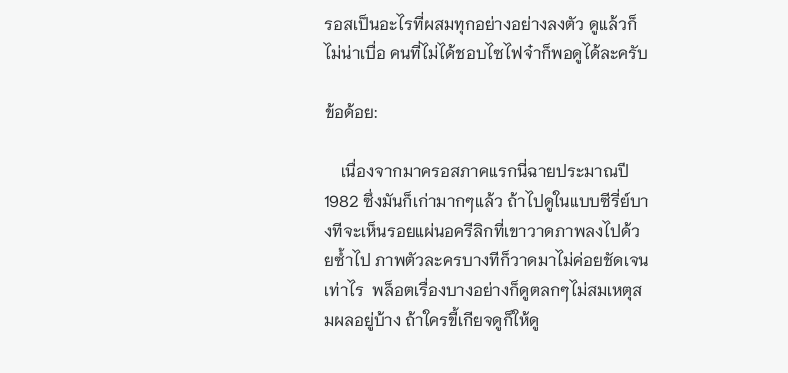รอสเป็นอะไรที่ผสมทุกอย่างอย่างลงตัว ดูแล้วก็ไม่น่าเบื่อ คนที่ไม่ได้ชอบไซไฟจ๋าก็พอดูได้ละครับ

ข้อด้อย:

    เนื่องจากมาครอสภาคแรกนี่ฉายประมาณปี 1982 ซึ่งมันก็เก่ามากๆแล้ว ถ้าไปดูในแบบซีรี่ย์บางทีจะเห็นรอยแผ่นอครีลิกที่เขาวาดภาพลงไปด้วยซ้ำไป ภาพตัวละครบางทีก็วาดมาไม่ค่อยชัดเจนเท่าไร  พล็อตเรื่องบางอย่างก็ดูตลกๆไม่สมเหตุสมผลอยู่บ้าง ถ้าใครขี้เกียจดูก็ให้ดู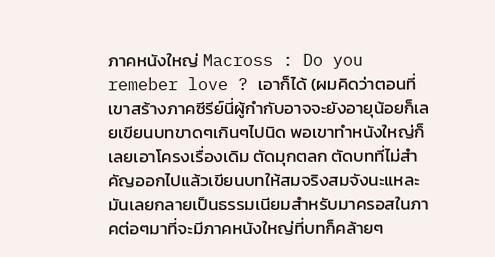ภาคหนังใหญ่ Macross : Do you remeber love ? เอาก็ได้ (ผมคิดว่าตอนที่เขาสร้างภาคซีรีย์นี่ผู้กำกับอาจจะยังอายุน้อยก็เลยเขียนบทขาดๆเกินๆไปนิด พอเขาทำหนังใหญ่ก็เลยเอาโครงเรื่องเดิม ตัดมุกตลก ตัดบทที่ไม่สำคัญออกไปแล้วเขียนบทให้สมจริงสมจังนะแหละ มันเลยกลายเป็นธรรมเนียมสำหรับมาครอสในภาคต่อๆมาที่จะมีภาคหนังใหญ่ที่บทก็คล้ายๆ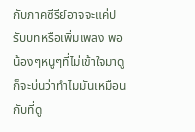กับภาคซีรีย์อาจจะแค่ปรับบทหรือเพิ่มเพลง พอน้องๆหนูๆที่ไม่เข้าใจมาดูก็จะบ่นว่าทำไมมันเหมือนกับที่ดู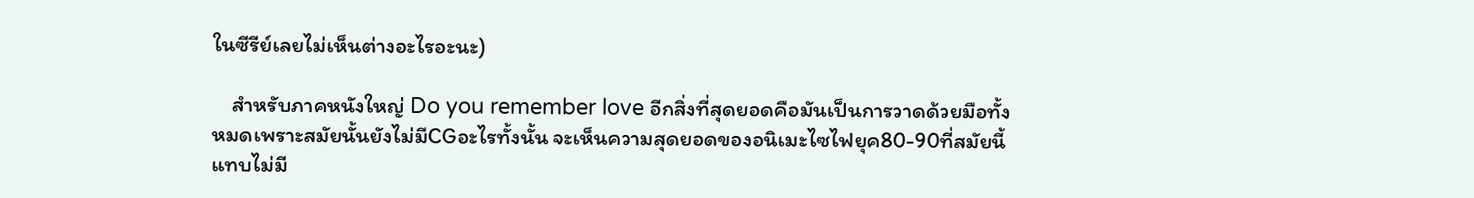ในซีรีย์เลยไม่เห็นต่างอะไรอะนะ)

    สำหรับภาคหนังใหญ่ Do you remember love อีกสิ่งที่สุดยอดคือมันเป็นการวาดด้วยมือทั้งหมดเพราะสมัยนั้นยังไม่มีCGอะไรทั้งนั้น จะเห็นความสุดยอดของอนิเมะไซไฟยุค80-90ที่สมัยนี้แทบไม่มี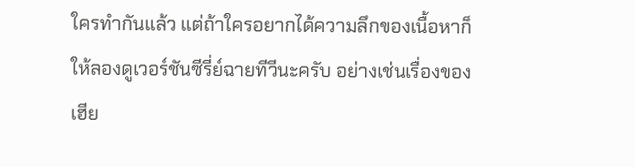ใครทำกันแล้ว แต่ถ้าใครอยากได้ความลึกของเนื้อหาก็ให้ลองดูเวอร์ชันซีรี่ย์ฉายทีวีนะครับ อย่างเช่นเรื่องของเฮีย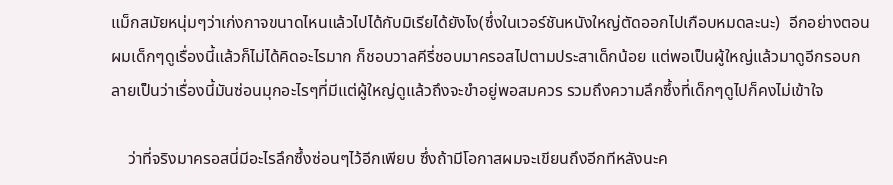แม็กสมัยหนุ่มๆว่าเก่งกาจขนาดไหนแล้วไปได้กับมิเรียได้ยังไง(ซึ่งในเวอร์ชันหนังใหญ่ตัดออกไปเกือบหมดละนะ)  อีกอย่างตอนผมเด็กๆดูเรื่องนี้แล้วก็ไม่ได้คิดอะไรมาก ก็ชอบวาลคีรี่ชอบมาครอสไปตามประสาเด็กน้อย แต่พอเป็นผู้ใหญ่แล้วมาดูอีกรอบกลายเป็นว่าเรื่องนี้มันซ่อนมุกอะไรๆที่มีแต่ผู้ใหญ่ดูแล้วถึงจะขำอยู่พอสมควร รวมถึงความลึกซึ้งที่เด็กๆดูไปก็คงไม่เข้าใจ

    ว่าที่จริงมาครอสนี่มีอะไรลึกซึ้งซ่อนๆไว้อีกเพียบ ซึ่งถ้ามีโอกาสผมจะเขียนถึงอีกทีหลังนะค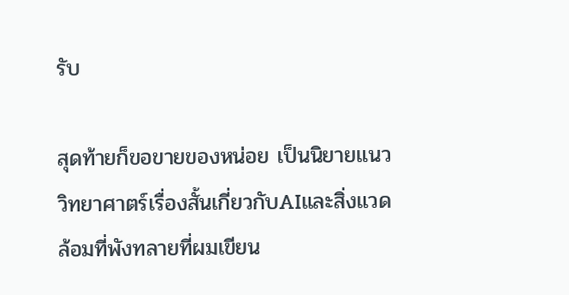รับ

สุดท้ายก็ขอขายของหน่อย เป็นนิยายแนววิทยาศาตร์เรื่องสั้นเกี่ยวกับAIและสิ่งแวดล้อมที่พังทลายที่ผมเขียน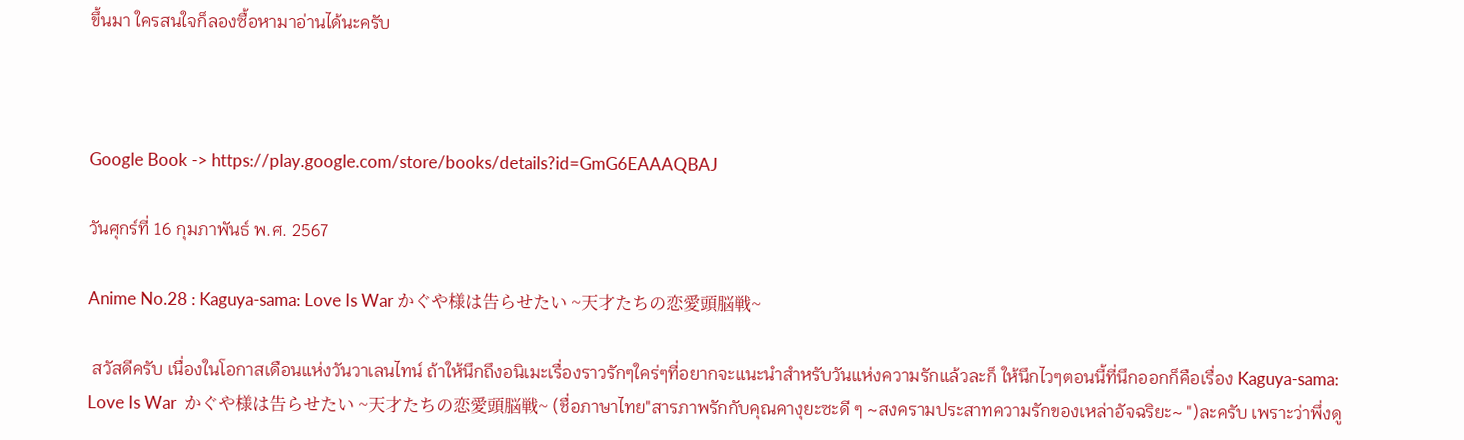ขึ้นมา ใครสนใจก็ลองซื้อหามาอ่านได้นะครับ



Google Book -> https://play.google.com/store/books/details?id=GmG6EAAAQBAJ

วันศุกร์ที่ 16 กุมภาพันธ์ พ.ศ. 2567

Anime No.28 : Kaguya-sama: Love Is War かぐや様は告らせたい ~天才たちの恋愛頭脳戦~

 สวัสดีครับ เนื่องในโอกาสเดือนแห่งวันวาเลนไทน์ ถ้าให้นึกถึงอนิเมะเรื่องราวรักๆใคร่ๆที่อยากจะแนะนำสำหรับวันแห่งความรักแล้วละก็ ให้นึกไวๆตอนนี้ที่นึกออกก็คือเรื่อง Kaguya-sama: Love Is War  かぐや様は告らせたい ~天才たちの恋愛頭脳戦~ (ชื่อภาษาไทย"สารภาพรักกับคุณคางุยะซะดี ๆ ~สงครามประสาทความรักของเหล่าอัจฉริยะ~ ")ละครับ เพราะว่าพึ่งดู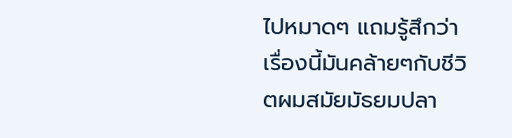ไปหมาดๆ แถมรู้สึกว่าเรื่องนี้มันคล้ายๆกับชีวิตผมสมัยมัธยมปลา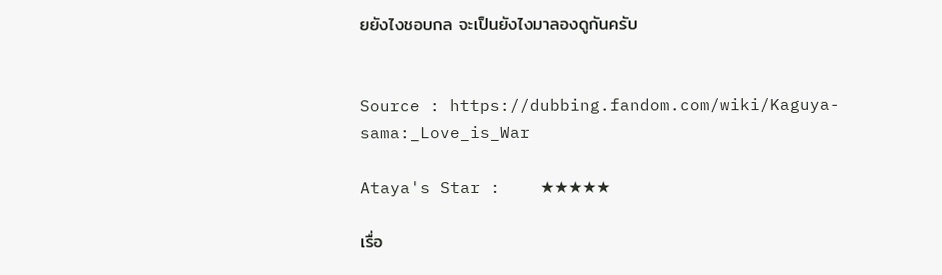ยยังไงชอบกล จะเป็นยังไงมาลองดูกันครับ


Source : https://dubbing.fandom.com/wiki/Kaguya-sama:_Love_is_War

Ataya's Star :    ★★★★★

เรื่อ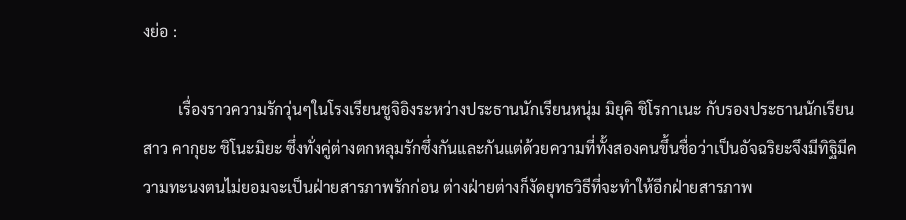งย่อ :

         เรื่องราวความรักวุ่นๆในโรงเรียนชูจิอิงระหว่างประธานนักเรียนหนุ่ม มิยุคิ ชิโรกาเนะ กับรองประธานนักเรียนสาว คากุยะ ชิโนะมิยะ ซึ่งทั่งคู่ต่างตกหลุมรักซึ่งกันและกันแต่ด้วยความที่ทั้งสองคนขึ้นชื่อว่าเป็นอัจฉริยะจึงมีทิฐิมีความทะนงตนไม่ยอมจะเป็นฝ่ายสารภาพรักก่อน ต่างฝ่ายต่างก็งัดยุทธวิธีที่จะทำให้อีกฝ่ายสารภาพ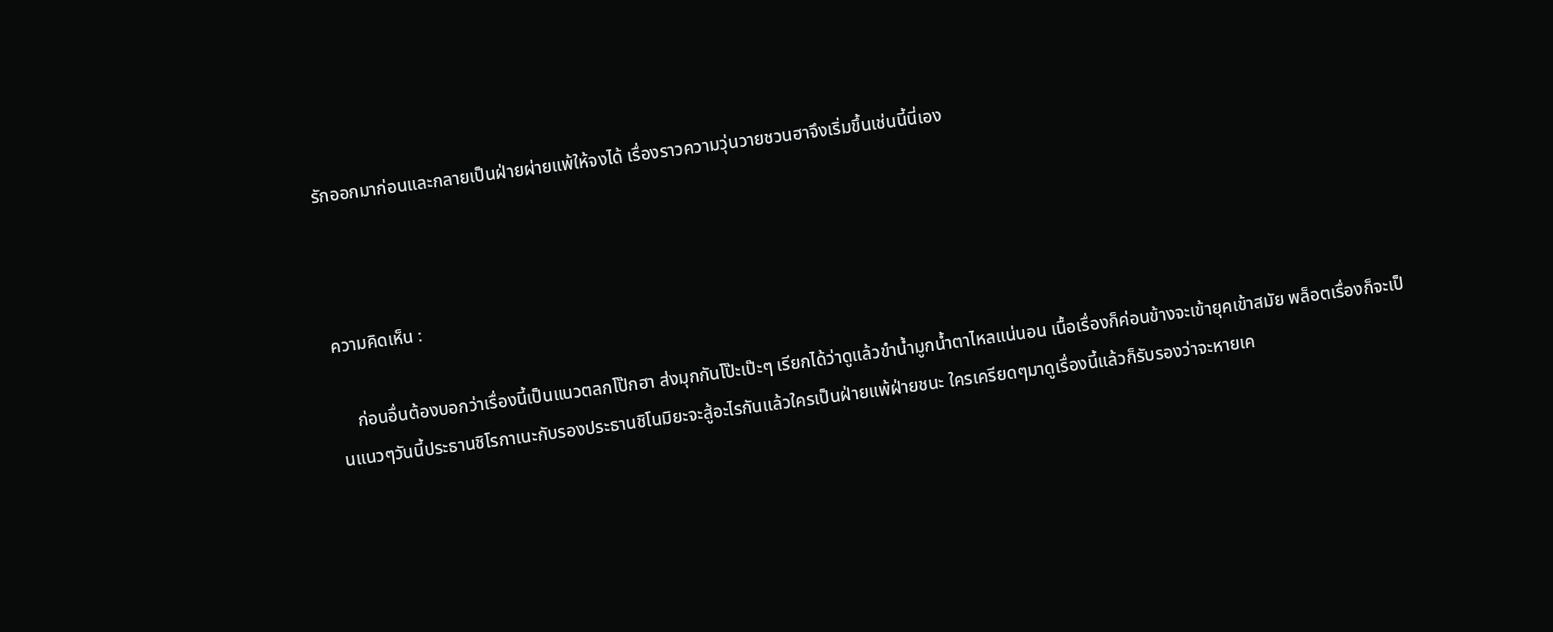รักออกมาก่อนและกลายเป็นฝ่ายผ่ายแพ้ให้จงได้ เรื่องราวความวุ่นวายชวนฮาจึงเริ่มขึ้นเช่นนี้นี่เอง



ความคิดเห็น :

    ก่อนอื่นต้องบอกว่าเรื่องนี้เป็นแนวตลกโป๊กฮา ส่งมุกกันโป๊ะเป๊ะๆ เรียกได้ว่าดูแล้วขำน้ำมูกน้ำตาไหลแน่นอน เนื้อเรื่องก็ค่อนข้างจะเข้ายุคเข้าสมัย พล็อตเรื่องก็จะเป็นแนวๆวันนี้ประธานชิโรกาเนะกับรองประธานชิโนมิยะจะสู้อะไรกันแล้วใครเป็นฝ่ายแพ้ฝ่ายชนะ ใครเครียดๆมาดูเรื่องนี้แล้วก็รับรองว่าจะหายเค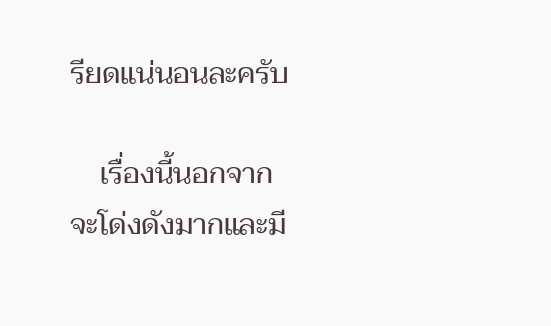รียดแน่นอนละครับ

    เรื่องนี้นอกจากจะโด่งดังมากและมี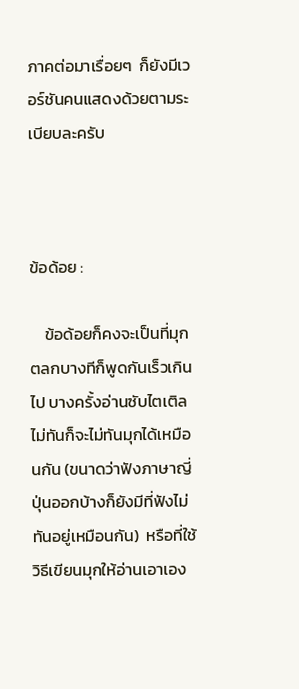ภาคต่อมาเรื่อยๆ  ก็ยังมีเวอร์ชันคนแสดงด้วยตามระเบียบละครับ



ข้อด้อย :

    ข้อด้อยก็คงจะเป็นที่มุกตลกบางทีก็พูดกันเร็วเกินไป บางครั้งอ่านซับไตเติลไม่ทันก็จะไม่ทันมุกได้เหมือนกัน (ขนาดว่าฟังภาษาญี่ปุ่นออกบ้างก็ยังมีที่ฟังไม่ทันอยู่เหมือนกัน)  หรือที่ใช้วิธีเขียนมุกให้อ่านเอาเอง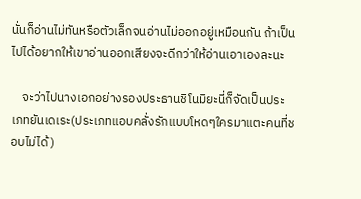นั่นก็อ่านไม่ทันหรือตัวเล็กจนอ่านไม่ออกอยู่เหมือนกัน ถ้าเป็นไปได้อยากให้เขาอ่านออกเสียงจะดีกว่าให้อ่านเอาเองละนะ

    จะว่าไปนางเอกอย่างรองประธานชิโนมิยะนี่ก็จัดเป็นประเภทยันเดเระ(ประเภทแอบคลั่งรักแบบโหดๆใครมาแตะคนที่ชอบไม่ได้)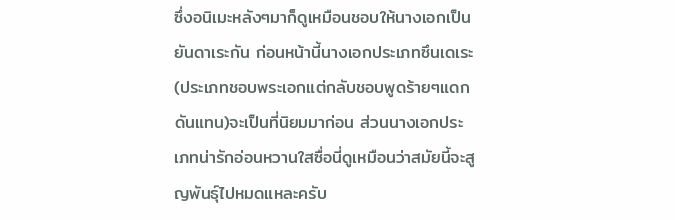ซึ่งอนิเมะหลังๆมาก็ดูเหมือนชอบให้นางเอกเป็นยันดาเระกัน ก่อนหน้านี้นางเอกประเภทซึนเดเระ(ประเภทชอบพระเอกแต่กลับชอบพูดร้ายๆแดกดันแทน)จะเป็นที่นิยมมาก่อน ส่วนนางเอกประเภทน่ารักอ่อนหวานใสซื่อนี่ดูเหมือนว่าสมัยนี้จะสูญพันธุ์ไปหมดแหละครับ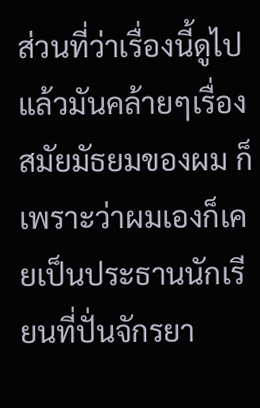ส่วนที่ว่าเรื่องนี้ดูไปแล้วมันคล้ายๆเรื่องสมัยมัธยมของผม ก็เพราะว่าผมเองก็เคยเป็นประธานนักเรียนที่ปั่นจักรยา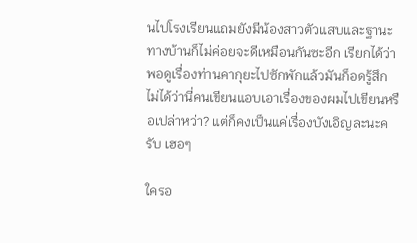นไปโรงเรียนแถมยังมีน้องสาวตัวแสบและฐานะทางบ้านก็ไม่ค่อยจะดีเหมือนกันซะอีก เรียกได้ว่าพอดูเรื่องท่านคากุยะไปซักพักแล้วมันก็อดรู้สึกไม่ได้ว่านี่คนเขียนแอบเอาเรื่องของผมไปเขียนหรือเปล่าหว่า? แต่ก็คงเป็นแค่เรื่องบังเอิญละนะครับ เฮอๆ

ใครอ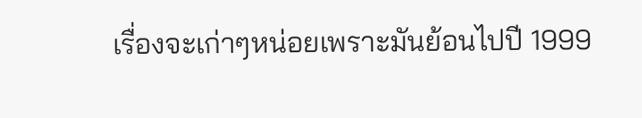เรื่องจะเก่าๆหน่อยเพราะมันย้อนไปปี 1999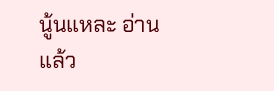นู้นแหละ อ่านแล้ว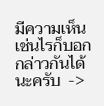มีความเห็นเช่นไรก็บอกกล่าวกันได้นะครับ  ->